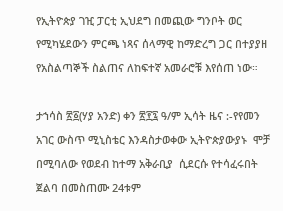የኢትዮጵያ ገዢ ፓርቲ ኢህደግ በመጪው ግንቦት ወር የሚካሄደውን ምርጫ ነጻና ሰላማዊ ከማድረግ ጋር በተያያዘ የአስልጣኞች ስልጠና ለከፍተኛ አመራሮቹ እየሰጠ ነው።

ታኀሳስ ፳፩(ሃያ አንድ) ቀን ፳፻፯ ዓ/ም ኢሳት ዜና :-የየመን አገር ውስጥ ሚኒስቴር እንዳስታወቀው ኢትዮጵያውያኑ  ሞቻ በሚባለው የወደብ ከተማ አቅራቢያ  ሲደርሱ የተሳፈሩበት ጀልባ በመስጠሙ 24ቱም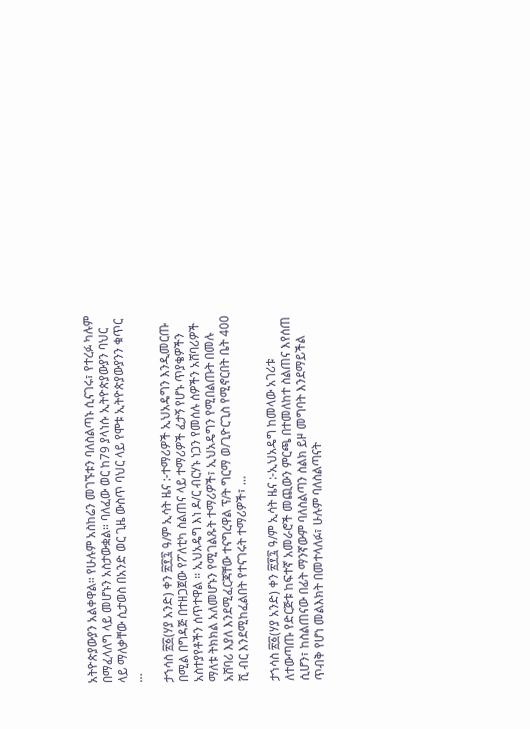አትዮጵያውያን አልቀዋል። የሁሉም አስከሬን መገኙቱን ባለስልጣኑ ሲናገሩ፣ የተረፉ ካሉም በማፈላለግ ላይ መሆኑን አስታውቋል። ባለፈው ወር ከ79 ያላነሱ ኢትዮጵያውያን ባህር ላይ ማለቃቸው ሲታወስ በአንድ ወር ጊዜ ውስጥ ባህር ላይ የሞቱ ኢትዮጵያውያንን ቁጥር …

ታኀሳስ ፳፩(ሃያ አንድ) ቀን ፳፻፯ ዓ/ም ኢሳት ዜና :-ተማሪዎች ኢህአዴግን እንዲመርጡ በሚል በግዳጅ በተዘጋጀው የፖለቲካ ስልጠና ላይ ተማሪዎች ፈታኝ የሆኑ ጥያቄዎችን አስተያየቶችን ሰጥተዋል ። ኢህአዴግ እነ ዶ/ር ብርሃኑ ነጋን የመሰሉ ሰዎችን አሸባሪዎች ማለቱ ትክክል አለመሆኑን የሚገልጹት ተማሪዎች፣ ኢህአዴግን የሚበልጡት በመሉ  አሸባሪ እያለ እንደሚፈርጃቸው ተናግረዋል ፕ/ት ግርማ ወ/ጊዮርጊስ የሚኖርበት ቤት 400 ሺ ብር እንደሚከፈልበት የተናገሩት ተማሪዎች፣ …

ታኀሳስ ፳፩(ሃያ አንድ) ቀን ፳፻፯ ዓ/ም ኢሳት ዜና :-ኢህአዴግ ከመላው አገሪቱ ለተውጣጡ የድርጅቱ ከፍተኛ አመራሮች መጪውን ምርጫ በተመለከተ ስልጠና እየሰጠ ሲሆን፣ ከስልጠናው በፊት ማንኛውም ባለስልጣን ስልክ ይዞ መግባት እንደማይችል ጥብቅ የሆነ መልእክት በመተላለፉ፣ ሁሉም ባለስልጣናት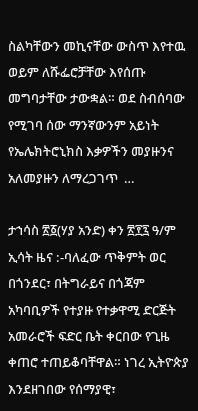ስልካቸውን መኪናቸው ውስጥ እየተዉ ወይም ለሹፌሮቻቸው እየሰጡ መግባታቸው ታውቋል። ወደ ስብሰባው የሚገባ ሰው ማንኛውንም አይነት የኤሌክትሮኒክስ እቃዎችን መያዙንና አለመያዙን ለማረጋገጥ  …

ታኀሳስ ፳፩(ሃያ አንድ) ቀን ፳፻፯ ዓ/ም ኢሳት ዜና :-ባለፈው ጥቅምት ወር በጎንደር፣ በትግራይና በጎጃም አካባቢዎች የተያዙ የተቃዋሚ ድርጅት አመራሮች ፍድር ቤት ቀርበው የጊዜ ቀጠሮ ተጠይቆባቸዋል። ነገረ ኢትዮጵያ እንደዘገበው የሰማያዊ፣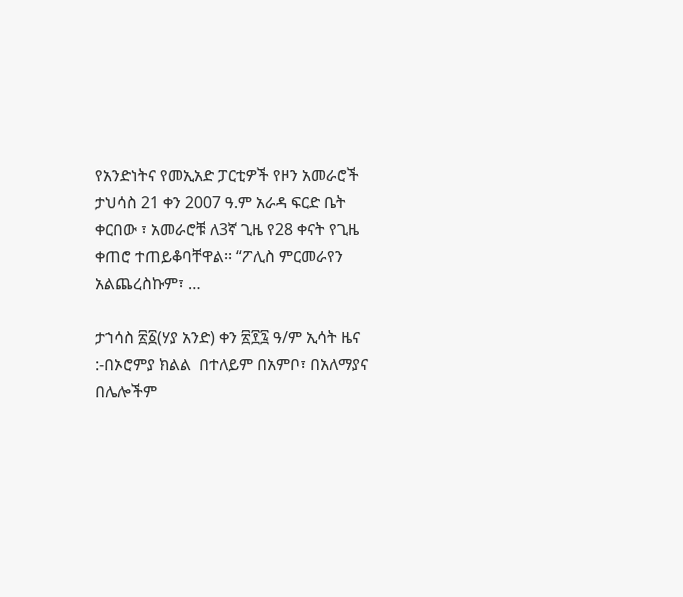የአንድነትና የመኢአድ ፓርቲዎች የዞን አመራሮች  ታህሳስ 21 ቀን 2007 ዓ.ም አራዳ ፍርድ ቤት ቀርበው ፣ አመራሮቹ ለ3ኛ ጊዜ የ28 ቀናት የጊዜ ቀጠሮ ተጠይቆባቸዋል፡፡ “ፖሊስ ምርመራየን አልጨረስኩም፣ …

ታኀሳስ ፳፩(ሃያ አንድ) ቀን ፳፻፯ ዓ/ም ኢሳት ዜና :-በኦሮምያ ክልል  በተለይም በአምቦ፣ በአለማያና በሌሎችም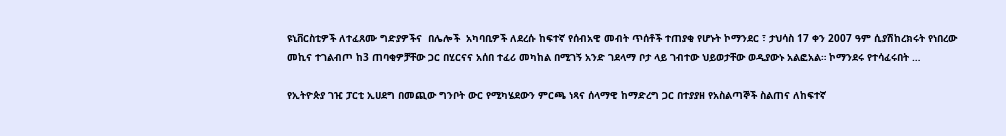ዩኒቨርስቲዎች ለተፈጸሙ ግድያዎችና  በሌሎች  አካባቢዎች ለደረሱ ከፍተኛ የሰብአዊ መብት ጥሰቶች ተጠያቂ የሆኑት ኮማንደር ፣ ታህሳስ 17 ቀን 2007 ዓም ሲያሽከረክሩት የነበረው መኪና ተገልብጦ ከ3 ጠባቂዎቻቸው ጋር በሂርናና አሰበ ተፈሪ መካከል በሚገኝ አንድ ገደላማ ቦታ ላይ ገብተው ህይወታቸው ወዲያውኑ አልፎአል። ኮማንደሩ የተሳፈሩበት …

የኢትዮጵያ ገዢ ፓርቲ ኢሀደግ በመጪው ግንቦት ውር የሚካሄደውን ምርጫ ነጻና ሰላማዊ ከማድረግ ጋር በተያያዘ የአስልጣኞች ስልጠና ለከፍተኛ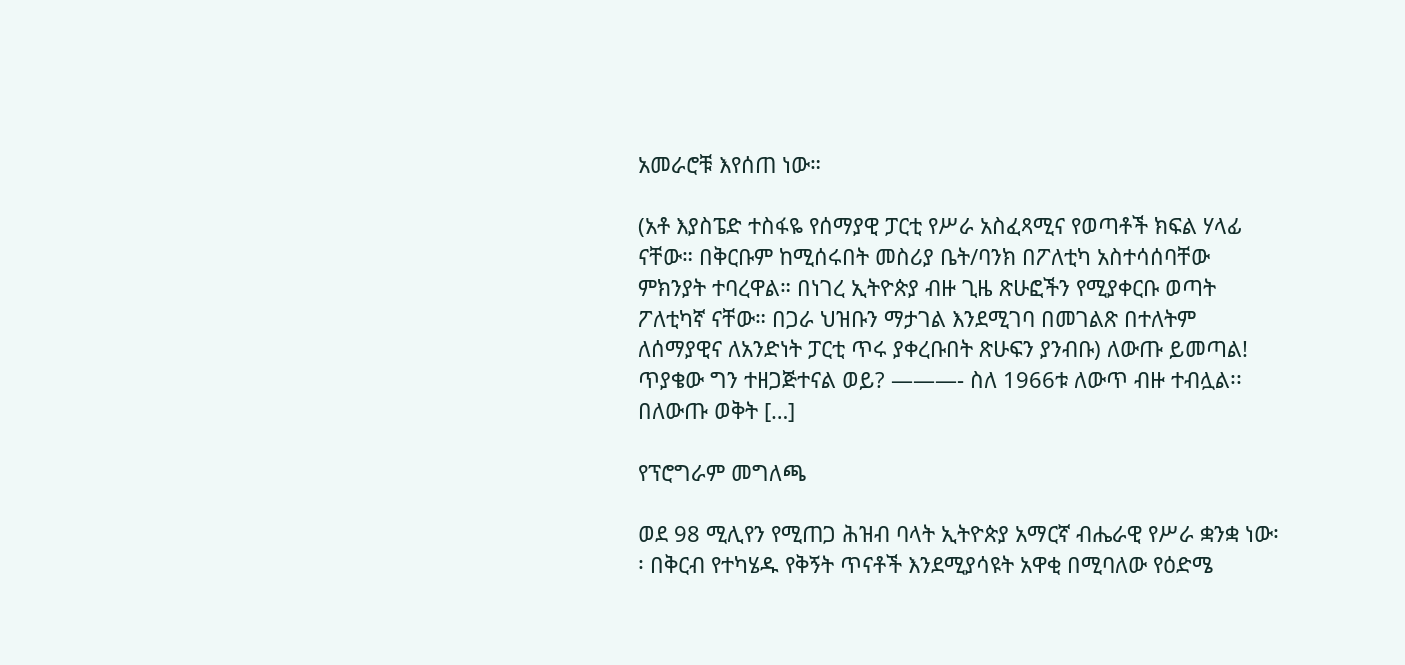አመራሮቹ እየሰጠ ነው።

(አቶ እያስፔድ ተስፋዬ የሰማያዊ ፓርቲ የሥራ አስፈጻሚና የወጣቶች ክፍል ሃላፊ ናቸው። በቅርቡም ከሚሰሩበት መስሪያ ቤት/ባንክ በፖለቲካ አስተሳሰባቸው ምክንያት ተባረዋል። በነገረ ኢትዮጵያ ብዙ ጊዜ ጽሁፎችን የሚያቀርቡ ወጣት ፖለቲካኛ ናቸው። በጋራ ህዝቡን ማታገል እንደሚገባ በመገልጽ በተለትም ለሰማያዊና ለአንድነት ፓርቲ ጥሩ ያቀረቡበት ጽሁፍን ያንብቡ) ለውጡ ይመጣል! ጥያቄው ግን ተዘጋጅተናል ወይ? ———- ስለ 1966ቱ ለውጥ ብዙ ተብሏል፡፡ በለውጡ ወቅት […]

የፕሮግራም መግለጫ

ወደ 98 ሚሊየን የሚጠጋ ሕዝብ ባላት ኢትዮጵያ አማርኛ ብሔራዊ የሥራ ቋንቋ ነው፡፡ በቅርብ የተካሄዱ የቅኝት ጥናቶች እንደሚያሳዩት አዋቂ በሚባለው የዕድሜ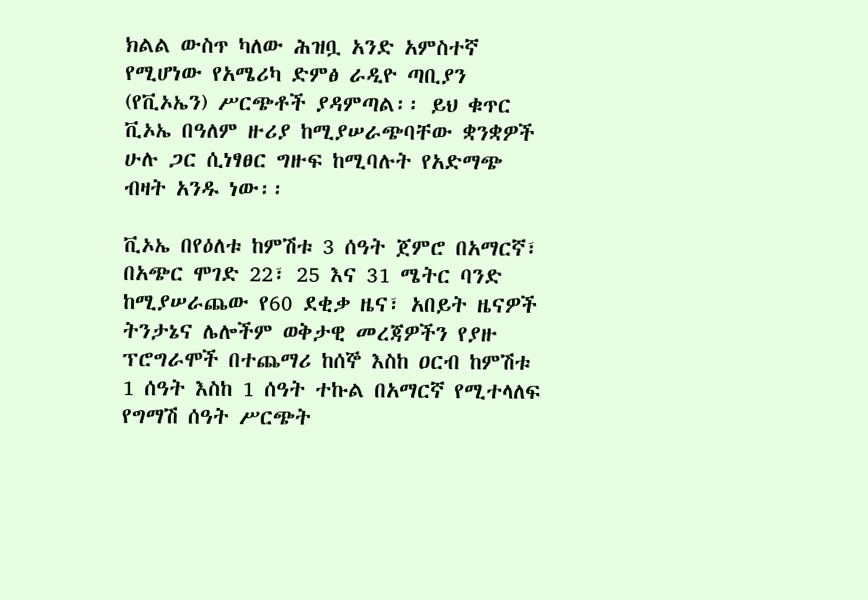ክልል ውስጥ ካለው ሕዝቧ አንድ አምስተኛ የሚሆነው የአሜሪካ ድምፅ ራዲዮ ጣቢያን (የቪኦኤን) ሥርጭቶች ያዳምጣል፡፡ ይህ ቁጥር ቪኦኤ በዓለም ዙሪያ ከሚያሠራጭባቸው ቋንቋዎች ሁሉ ጋር ሲነፃፀር ግዙፍ ከሚባሉት የአድማጭ ብዛት አንዱ ነው፡፡

ቪኦኤ በየዕለቱ ከምሽቱ 3 ሰዓት ጀምሮ በአማርኛ፣ በአጭር ሞገድ 22፣ 25 እና 31 ሜትር ባንድ ከሚያሠራጨው የ60 ደቂቃ ዜና፣ አበይት ዜናዎች ትንታኔና ሌሎችም ወቅታዊ መረጃዎችን የያዙ ፕሮግራሞች በተጨማሪ ከሰኞ እስከ ዐርብ ከምሽቱ 1 ሰዓት እስከ 1 ሰዓት ተኩል በአማርኛ የሚተላለፍ የግማሽ ሰዓት ሥርጭት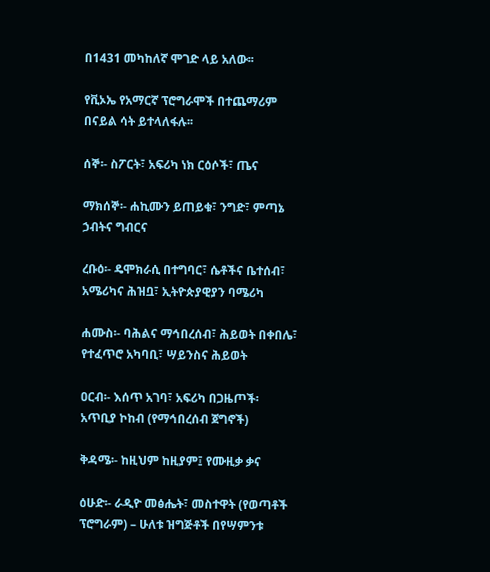በ1431 መካከለኛ ሞገድ ላይ አለው፡፡

የቪኦኤ የአማርኛ ፕሮግራሞች በተጨማሪም በናይል ሳት ይተላለፋሉ፡፡

ሰኞ፡- ስፖርት፣ አፍሪካ ነክ ርዕሶች፣ ጤና

ማክሰኞ፡- ሐኪሙን ይጠይቁ፣ ንግድ፣ ምጣኔ ኃብትና ግብርና

ረቡዕ፡- ዴሞክራሲ በተግባር፣ ሴቶችና ቤተሰብ፣ አሜሪካና ሕዝቧ፣ ኢትዮጵያዊያን ባሜሪካ

ሐሙስ፡- ባሕልና ማኅበረሰብ፣ ሕይወት በቀበሌ፣ የተፈጥሮ አካባቢ፣ ሣይንስና ሕይወት

ዐርብ፡- እሰጥ አገባ፣ አፍሪካ በጋዜጦች፡ አጥቢያ ኮከብ (የማኅበረሰብ ጀግኖች)

ቅዳሜ፡- ከዚህም ከዚያም፤ የሙዚቃ ቃና

ዕሁድ፡- ራዲዮ መፅሔት፣ መስተዋት (የወጣቶች ፕሮግራም) – ሁለቱ ዝግጅቶች በየሣምንቱ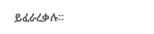ይፈራረቃሉ፡፡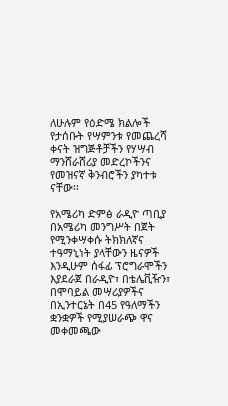ለሁሉም የዕድሜ ክልሎች የታሰቡት የሣምንቱ የመጨረሻ ቀናት ዝግጅቶቻችን የሃሣብ ማንሸራሸሪያ መድረኮችንና የመዝናኛ ቅንብሮችን ያካተቱ ናቸው፡፡

የአሜሪካ ድምፅ ራዲዮ ጣቢያ በአሜሪካ መንግሥት በጀት የሚንቀሣቀሱ ትክክለኛና ተዓማኒነት ያላቸውን ዜናዎች እንዲሁም ሰፋፊ ፕሮግራሞችን እያደራጀ በራዲዮ፣ በቴሌቪዥን፣ በሞባይል መሣሪያዎችና በኢንተርኔት በ45 የዓለማችን ቋንቋዎች የሚያሠራጭ ዋና መቀመጫው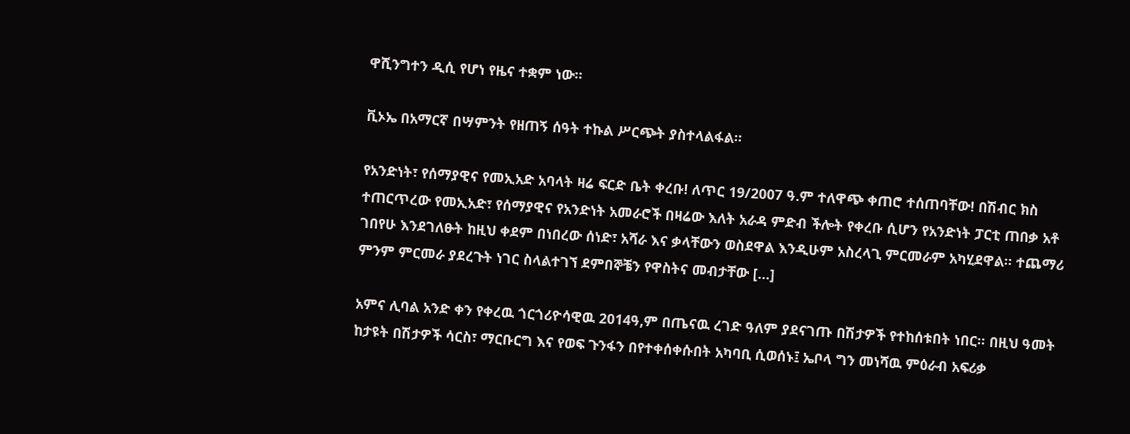ዋሺንግተን ዲሲ የሆነ የዜና ተቋም ነው፡፡

ቪኦኤ በአማርኛ በሣምንት የዘጠኝ ሰዓት ተኩል ሥርጭት ያስተላልፋል፡፡

የአንድነት፣ የሰማያዊና የመኢአድ አባላት ዛሬ ፍርድ ቤት ቀረቡ! ለጥር 19/2007 ዓ.ም ተለዋጭ ቀጠሮ ተሰጠባቸው! በሽብር ክስ ተጠርጥረው የመኢአድ፣ የሰማያዊና የአንድነት አመራሮች በዛሬው እለት አራዳ ምድብ ችሎት የቀረቡ ሲሆን የአንድነት ፓርቲ ጠበቃ አቶ ገበየሁ እንደገለፁት ከዚህ ቀደም በነበረው ሰነድ፣ አሻራ እና ቃላቸውን ወስደዋል እንዲሁም አስረላጊ ምርመራም አካሂደዋል፡፡ ተጨማሪ ምንም ምርመራ ያደረጉት ነገር ስላልተገኘ ደምበኞቼን የዋስትና መብታቸው […]

አምና ሊባል አንድ ቀን የቀረዉ ጎርጎሪዮሳዊዉ 2014ዓ,ም በጤናዉ ረገድ ዓለም ያደናገጡ በሽታዎች የተከሰቱበት ነበር። በዚህ ዓመት ከታዩት በሽታዎች ሳርስ፣ ማርቡርግ እና የወፍ ጉንፋን በየተቀሰቀሱበት አካባቢ ሲወሰኑ፤ ኤቦላ ግን መነሻዉ ምዕራብ አፍሪቃ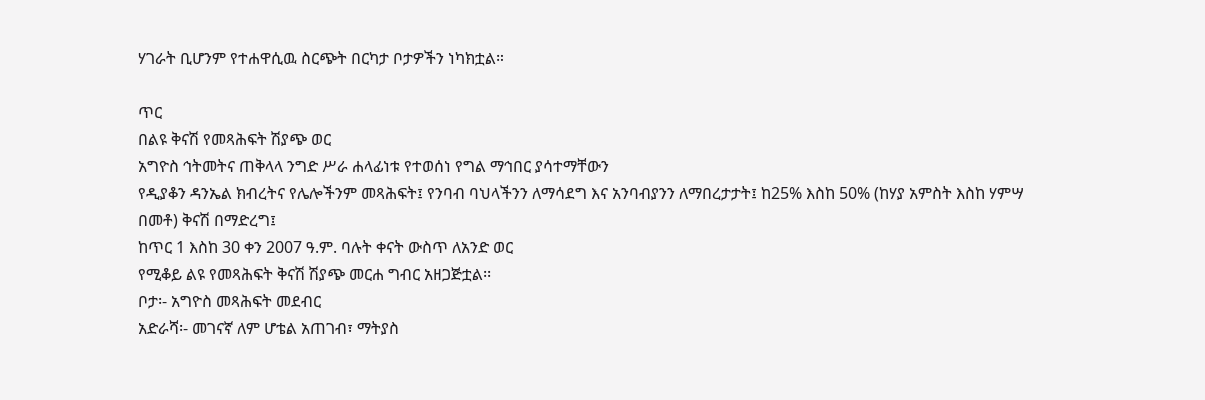ሃገራት ቢሆንም የተሐዋሲዉ ስርጭት በርካታ ቦታዎችን ነካክቷል።

ጥር
በልዩ ቅናሽ የመጻሕፍት ሽያጭ ወር
አግዮስ ኅትመትና ጠቅላላ ንግድ ሥራ ሐላፊነቱ የተወሰነ የግል ማኅበር ያሳተማቸውን
የዲያቆን ዳንኤል ክብረትና የሌሎችንም መጻሕፍት፤ የንባብ ባህላችንን ለማሳደግ እና አንባብያንን ለማበረታታት፤ ከ25% እስከ 50% (ከሃያ አምስት እስከ ሃምሣ በመቶ) ቅናሽ በማድረግ፤
ከጥር 1 እስከ 30 ቀን 2007 ዓ.ም. ባሉት ቀናት ውስጥ ለአንድ ወር
የሚቆይ ልዩ የመጻሕፍት ቅናሽ ሽያጭ መርሐ ግብር አዘጋጅቷል፡፡
ቦታ፡- አግዮስ መጻሕፍት መደብር
አድራሻ፡- መገናኛ ለም ሆቴል አጠገብ፣ ማትያስ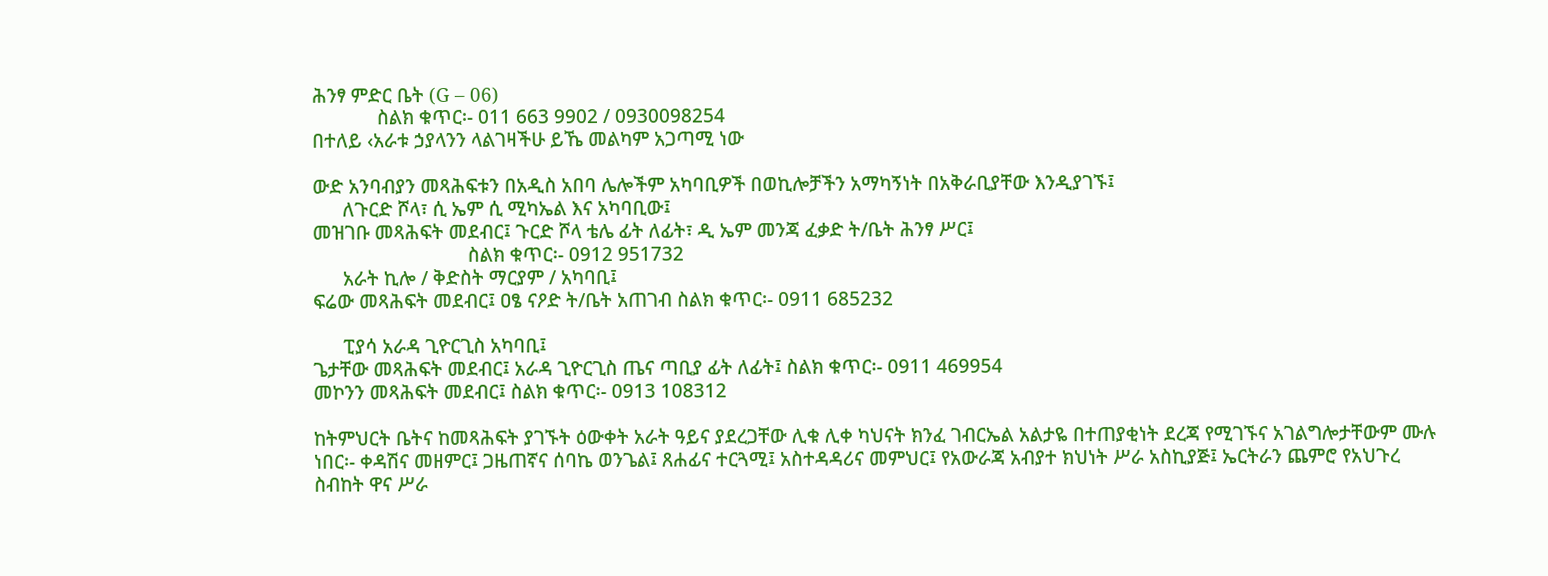ሕንፃ ምድር ቤት (G – 06)
             ስልክ ቁጥር፡- 011 663 9902 / 0930098254
በተለይ ‹አራቱ ኃያላንን ላልገዛችሁ ይኼ መልካም አጋጣሚ ነው

ውድ አንባብያን መጻሕፍቱን በአዲስ አበባ ሌሎችም አካባቢዎች በወኪሎቻችን አማካኝነት በአቅራቢያቸው እንዲያገኙ፤
      ለጉርድ ሾላ፣ ሲ ኤም ሲ ሚካኤል እና አካባቢው፤
መዝገቡ መጻሕፍት መደብር፤ ጉርድ ሾላ ቴሌ ፊት ለፊት፣ ዲ ኤም መንጃ ፈቃድ ት/ቤት ሕንፃ ሥር፤
                               ስልክ ቁጥር፡- 0912 951732
      አራት ኪሎ / ቅድስት ማርያም / አካባቢ፤
ፍሬው መጻሕፍት መደብር፤ ዐፄ ናዖድ ት/ቤት አጠገብ ስልክ ቁጥር፡- 0911 685232

      ፒያሳ አራዳ ጊዮርጊስ አካባቢ፤
ጌታቸው መጻሕፍት መደብር፤ አራዳ ጊዮርጊስ ጤና ጣቢያ ፊት ለፊት፤ ስልክ ቁጥር፡- 0911 469954
መኮንን መጻሕፍት መደብር፤ ስልክ ቁጥር፡- 0913 108312

ከትምህርት ቤትና ከመጻሕፍት ያገኙት ዕውቀት አራት ዓይና ያደረጋቸው ሊቁ ሊቀ ካህናት ክንፈ ገብርኤል አልታዬ በተጠያቂነት ደረጃ የሚገኙና አገልግሎታቸውም ሙሉ ነበር፡- ቀዳሽና መዘምር፤ ጋዜጠኛና ሰባኬ ወንጌል፤ ጸሐፊና ተርጓሚ፤ አስተዳዳሪና መምህር፤ የአውራጃ አብያተ ክህነት ሥራ አስኪያጅ፤ ኤርትራን ጨምሮ የአህጉረ ስብከት ዋና ሥራ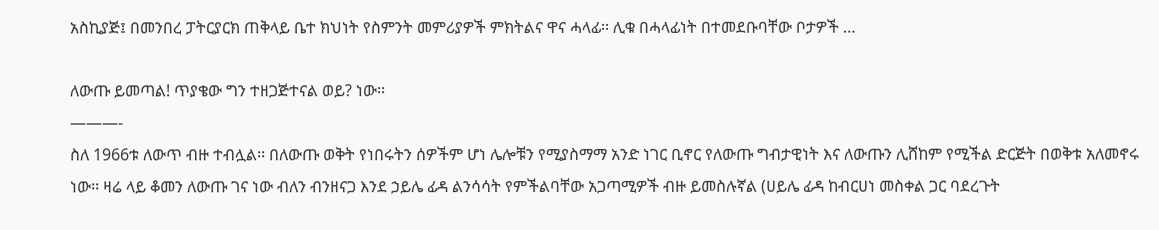አስኪያጅ፤ በመንበረ ፓትርያርክ ጠቅላይ ቤተ ክህነት የስምንት መምሪያዎች ምክትልና ዋና ሓላፊ፡፡ ሊቁ በሓላፊነት በተመደቡባቸው ቦታዎች …

ለውጡ ይመጣል! ጥያቄው ግን ተዘጋጅተናል ወይ? ነው፡፡
———-
ስለ 1966ቱ ለውጥ ብዙ ተብሏል፡፡ በለውጡ ወቅት የነበሩትን ሰዎችም ሆነ ሌሎቹን የሚያስማማ አንድ ነገር ቢኖር የለውጡ ግብታዊነት እና ለውጡን ሊሸከም የሚችል ድርጅት በወቅቱ አለመኖሩ ነው፡፡ ዛሬ ላይ ቆመን ለውጡ ገና ነው ብለን ብንዘናጋ እንደ ኃይሌ ፊዳ ልንሳሳት የምችልባቸው አጋጣሚዎች ብዙ ይመስሉኛል (ሀይሌ ፊዳ ከብርሀነ መስቀል ጋር ባደረጉት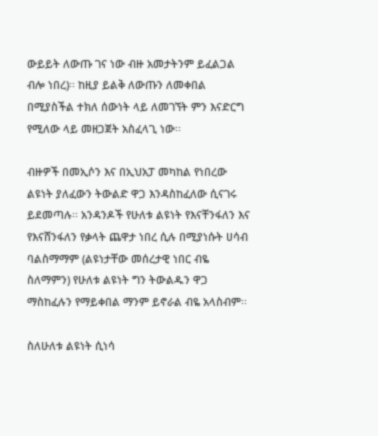ውይይት ለውጡ ገና ነው ብዙ አመታትንም ይፈልጋል ብሎ ነበረ)፡፡ ከዚያ ይልቅ ለውጡን ለመቀበል በሚያስችል ተክለ ሰውነት ላይ ለመገኘት ምን እናድርግ የሚለው ላይ መዘጋጀት አስፈላጊ ነው፡፡

ብዙዎች በመኢሶን እና በኢህአፓ መካከል የነበረው ልዩነት ያለፈውን ትውልድ ዋጋ እንዳስከፈለው ሲናገሩ ይደመጣሉ፡፡ አንዳንዶች የሁለቱ ልዩነት የእናቸንፋለን እና የእናሸንፋለን የቃላት ጨዋታ ነበረ ሲሉ በሚያነሱት ሀሳብ ባልስማማም (ልዩነታቸው መሰረታዊ ነበር ብዬ ስለማምን) የሁለቱ ልዩነት ግን ትውልዱን ዋጋ ማስከፈሉን የማይቀበል ማንም ይኖራል ብዬ አላስብም፡፡

ስለሁለቱ ልዩነት ሲነሳ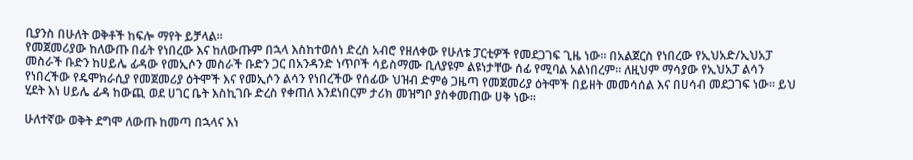ቢያንስ በሁለት ወቅቶች ከፍሎ ማየት ይቻላል፡፡
የመጀመሪያው ከለውጡ በፊት የነበረው እና ከለውጡም በኋላ እስከተወሰነ ድረስ አብሮ የዘለቀው የሁለቱ ፓርቲዎች የመደጋገፍ ጊዜ ነው፡፡ በአልጀርስ የነበረው የኢህአድ/ኢህአፓ መስራች ቡድን ከሀይሌ ፊዳው የመኢሶን መስራች ቡድን ጋር በአንዳንድ ነጥቦች ሳይስማሙ ቢለያዩም ልዩነታቸው ሰፊ የሚባል አልነበረም፡፡ ለዚህም ማሳያው የኢህአፓ ልሳን የነበረችው የዴሞክራሲያ የመጀመሪያ ዕትሞች እና የመኢሶን ልሳን የነበረችው የሰፊው ህዝብ ድምፅ ጋዜጣ የመጀመሪያ ዕትሞች በይዘት መመሳሰል እና በሀሳብ መደጋገፍ ነው፡፡ ይህ ሂደት እነ ሀይሌ ፊዳ ከውጪ ወደ ሀገር ቤት እስኪገቡ ድረስ የቀጠለ እንደነበርም ታሪክ መዝግቦ ያስቀመጠው ሀቅ ነው፡፡

ሁለተኛው ወቅት ደግሞ ለውጡ ከመጣ በኋላና እነ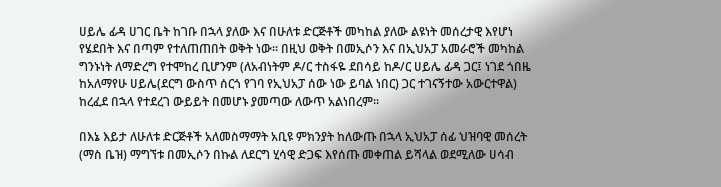ሀይሌ ፊዳ ሀገር ቤት ከገቡ በኋላ ያለው እና በሁለቱ ድርጅቶች መካከል ያለው ልዩነት መሰረታዊ እየሆነ የሄደበት እና በጣም የተለጠጠበት ወቅት ነው፡፡ በዚህ ወቅት በመኢሶን እና በኢህአፓ አመራሮች መካከል ግንኑነት ለማድረግ የተሞከረ ቢሆንም (ለአብነትም ዶ/ር ተስፋዬ ደበሳይ ከዶ/ር ሀይሌ ፊዳ ጋር፤ ነገደ ጎበዜ ከአለማየሁ ሀይሌ(ደርግ ውስጥ ሰርጎ የገባ የኢህአፓ ሰው ነው ይባል ነበር) ጋር ተገናኝተው አውርተዋል) ከረፈደ በኋላ የተደረገ ውይይት በመሆኑ ያመጣው ለውጥ አልነበረም፡፡

በእኔ እይታ ለሁለቱ ድርጅቶች አለመስማማት አቢዩ ምክንያት ከለውጡ በኋላ ኢህአፓ ሰፊ ህዝባዊ መሰረት (ማስ ቤዝ) ማግኘቱ በመኢሶን በኩል ለደርግ ሂሳዊ ድጋፍ እየሰጡ መቀጠል ይሻላል ወደሚለው ሀሳብ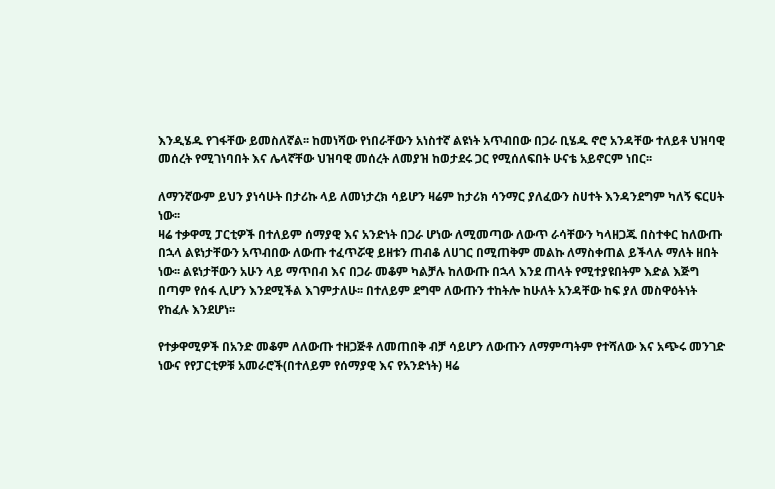እንዲሄዱ የገፋቸው ይመስለኛል፡፡ ከመነሻው የነበራቸውን አነስተኛ ልዩነት አጥብበው በጋራ ቢሄዱ ኖሮ አንዳቸው ተለይቶ ህዝባዊ መሰረት የሚገነባበት እና ሌላኛቸው ህዝባዊ መሰረት ለመያዝ ከወታደሩ ጋር የሚሰለፍበት ሁናቴ አይኖርም ነበር፡፡

ለማንኛውም ይህን ያነሳሁት በታሪኩ ላይ ለመነታረክ ሳይሆን ዛሬም ከታሪክ ሳንማር ያለፈውን ስሀተት እንዳንደግም ካለኝ ፍርሀት ነው፡፡
ዛሬ ተቃዋሚ ፓርቲዎች በተለይም ሰማያዊ እና አንድነት በጋራ ሆነው ለሚመጣው ለውጥ ራሳቸውን ካላዘጋጁ በስተቀር ከለውጡ በኋላ ልዩነታቸውን አጥብበው ለውጡ ተፈጥሯዊ ይዘቱን ጠብቆ ለሀገር በሚጠቅም መልኩ ለማስቀጠል ይችላሉ ማለት ዘበት ነው፡፡ ልዩነታቸውን አሁን ላይ ማጥበብ እና በጋራ መቆም ካልቻሉ ከለውጡ በኋላ እንደ ጠላት የሚተያዩበትም እድል እጅግ በጣም የሰፋ ሊሆን እንደሚችል እገምታለሁ፡፡ በተለይም ደግሞ ለውጡን ተከትሎ ከሁለት አንዳቸው ከፍ ያለ መስዋዕትነት የከፈሉ እንደሆነ፡፡

የተቃዋሚዎች በአንድ መቆም ለለውጡ ተዘጋጅቶ ለመጠበቅ ብቻ ሳይሆን ለውጡን ለማምጣትም የተሻለው እና አጭሩ መንገድ ነውና የየፓርቲዎቹ አመራሮች(በተለይም የሰማያዊ እና የአንድነት) ዛሬ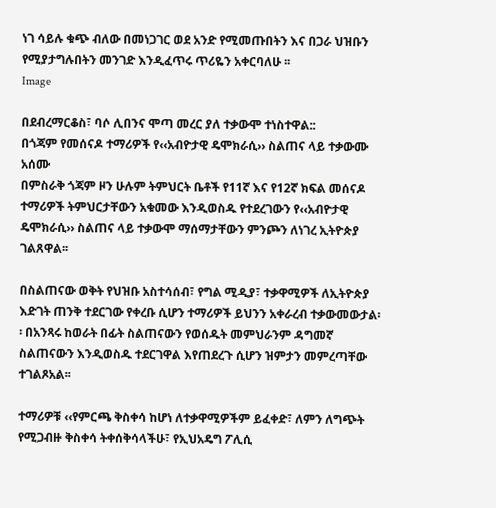ነገ ሳይሉ ቁጭ ብለው በመነጋገር ወደ አንድ የሚመጡበትን እና በጋራ ህዝቡን የሚያታግሉበትን መንገድ እንዲፈጥሩ ጥሪዬን አቀርባለሁ ፡፡
Image

በደብረማርቆስ፣ ባሶ ሊበንና ሞጣ መረር ያለ ተቃውሞ ተነስተዋል::
በጎጃም የመሰናዶ ተማሪዎች የ‹‹አብዮታዊ ዴሞክራሲ›› ስልጠና ላይ ተቃውሙ አሰሙ
በምስራቅ ጎጃም ዞን ሁሉም ትምህርት ቤቶች የ11ኛ እና የ12ኛ ክፍል መሰናዶ ተማሪዎች ትምህርታቸውን አቁመው እንዲወስዱ የተደረገውን የ‹‹አብዮታዊ ዴሞክራሲ›› ስልጠና ላይ ተቃውሞ ማሰማታቸውን ምንጮን ለነገረ ኢትዮጵያ ገልጸዋል፡፡

በስልጠናው ወቅት የህዝቡ አስተሳሰብ፣ የግል ሚዲያ፣ ተቃዋሚዎች ለኢትዮጵያ እድገት ጠንቅ ተደርገው የቀረቡ ሲሆን ተማሪዎች ይህንን አቀራረብ ተቃውመውታል፡፡ በአንጻሩ ከወራት በፊት ስልጠናውን የወሰዱት መምህራንም ዳግመኛ ስልጠናውን እንዲወስዱ ተደርገዋል እየጠደረጉ ሲሆን ዝምታን መምረጣቸው ተገልጾአል፡፡

ተማሪዎቹ ‹‹የምርጫ ቅስቀሳ ከሆነ ለተቃዋሚዎችም ይፈቀድ፣ ለምን ለግጭት የሚጋብዙ ቅስቀሳ ትቀሰቅሳላችሁ፣ የኢህአዴግ ፖሊሲ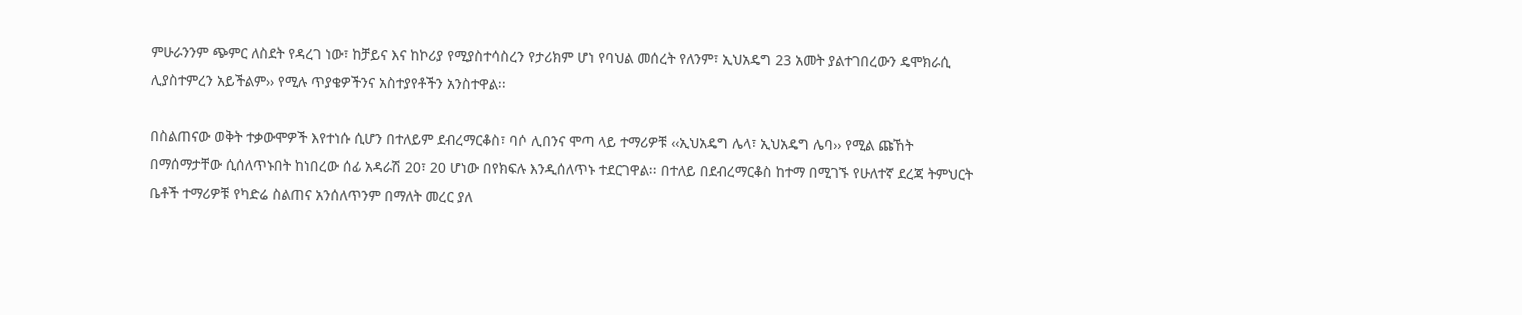ምሁራንንም ጭምር ለስደት የዳረገ ነው፣ ከቻይና እና ከኮሪያ የሚያስተሳስረን የታሪክም ሆነ የባህል መሰረት የለንም፣ ኢህአዴግ 23 አመት ያልተገበረውን ዴሞክራሲ ሊያስተምረን አይችልም›› የሚሉ ጥያቄዎችንና አስተያየቶችን አንስተዋል፡፡

በስልጠናው ወቅት ተቃውሞዎች እየተነሱ ሲሆን በተለይም ደብረማርቆስ፣ ባሶ ሊበንና ሞጣ ላይ ተማሪዎቹ ‹‹ኢህአዴግ ሌላ፣ ኢህአዴግ ሌባ›› የሚል ጩኸት በማሰማታቸው ሲሰለጥኑበት ከነበረው ሰፊ አዳራሽ 20፣ 20 ሆነው በየክፍሉ እንዲሰለጥኑ ተደርገዋል፡፡ በተለይ በደብረማርቆስ ከተማ በሚገኙ የሁለተኛ ደረጃ ትምህርት ቤቶች ተማሪዎቹ የካድሬ ስልጠና አንሰለጥንም በማለት መረር ያለ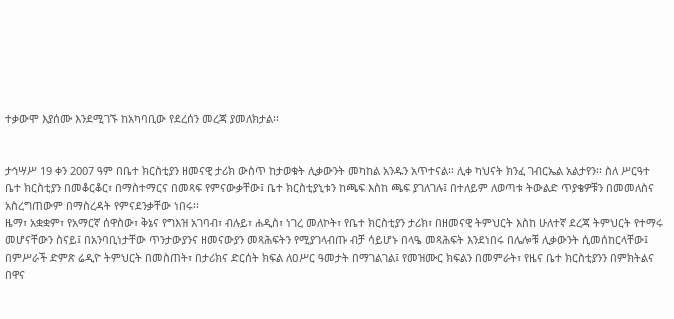ተቃውሞ እያሰሙ እንደሚገኙ ከአካባቢው የደረሰን መረጃ ያመለክታል፡፡


ታኅሣሥ 19 ቀን 2007 ዓም በቤተ ክርስቲያን ዘመናዊ ታሪክ ውስጥ ከታወቁት ሊቃውንት መካከል አንዱን አጥተናል፡፡ ሊቀ ካህናት ክንፈ ገብርኤል አልታየን፡፡ ስለ ሥርዓተ ቤተ ክርስቲያን በመቆርቆር፣ በማስተማርና በመጻፍ የምናውቃቸው፤ ቤተ ክርስቲያኒቱን ከጫፍ እስከ ጫፍ ያገለገሉ፤ በተለይም ለወጣቱ ትውልድ ጥያቄዎቹን በመመለስና አስረግጠውም በማስረዳት የምናደንቃቸው ነበሩ፡፡
ዜማ፣ አቋቋም፣ የአማርኛ ሰዋስው፣ ቅኔና የግእዝ አገባብ፣ ብሉይ፣ ሐዲስ፣ ነገረ መለኮት፣ የቤተ ክርስቲያን ታሪክ፣ በዘመናዊ ትምህርት እስከ ሁለተኛ ደረጃ ትምህርት የተማሩ መሆናቸውን ስናይ፤ በአንባቢነታቸው ጥንታውያንና ዘመናውያን መጻሕፍትን የሚያገላብጡ ብቻ ሳይሆኑ በላዔ መጻሕፍት እንደነበሩ በሌሎቹ ሊቃውንት ሲመሰከርላቸው፤ በምሥራች ድምጽ ሬዲዮ ትምህርት በመስጠት፣ በታሪክና ድርሰት ክፍል ለዐሥር ዓመታት በማገልገል፤ የመዝሙር ክፍልን በመምራት፣ የዜና ቤተ ክርስቲያንን በምክትልና በዋና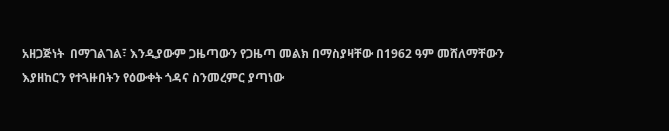አዘጋጅነት  በማገልገል፣ እንዲያውም ጋዜጣውን የጋዜጣ መልክ በማስያዛቸው በ1962 ዓም መሸለማቸውን  እያዘከርን የተጓዙበትን የዕውቀት ጎዳና ስንመረምር ያጣነው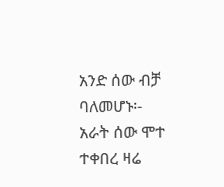አንድ ሰው ብቻ ባለመሆኑ፡-
አራት ሰው ሞተ ተቀበረ ዛሬ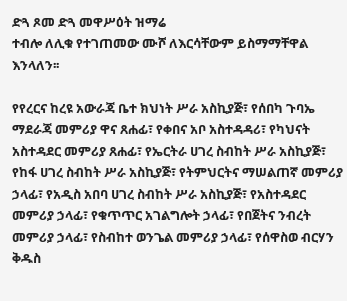ድጓ ጾመ ድጓ መዋሥዕት ዝማሬ
ተብሎ ለሊቁ የተገጠመው ሙሾ ለእርሳቸውም ይስማማቸዋል እንላለን፡፡

የየረርና ከረዩ አውራጃ ቤተ ክህነት ሥራ አስኪያጅ፣ የሰበካ ጉባኤ ማደራጃ መምሪያ ዋና ጸሐፊ፣ የቀበና አቦ አስተዳዳሪ፣ የካህናት አስተዳደር መምሪያ ጸሐፊ፣ የኤርትራ ሀገረ ስብከት ሥራ አስኪያጅ፣ የከፋ ሀገረ ስብከት ሥራ አስኪያጅ፣ የትምህርትና ማሠልጠኛ መምሪያ ኃላፊ፣ የአዲስ አበባ ሀገረ ስብከት ሥራ አስኪያጅ፣ የአስተዳደር መምሪያ ኃላፊ፣ የቁጥጥር አገልግሎት ኃላፊ፣ የበጀትና ንብረት መምሪያ ኃላፊ፣ የስብከተ ወንጌል መምሪያ ኃላፊ፣ የሰዋስወ ብርሃን ቅዱስ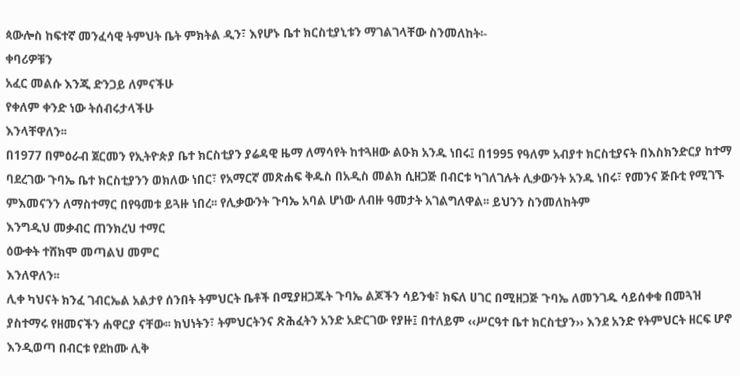ጳውሎስ ከፍተኛ መንፈሳዊ ትምህት ቤት ምክትል ዲን፣ እየሆኑ ቤተ ክርስቲያኒቱን ማገልገላቸው ስንመለከት፡-
ቀባሪዎቹን
አፈር መልሱ እንጂ ድንጋይ ለምናችሁ
የቀለም ቀንድ ነው ትሰብሩታላችሁ
እንላቸዋለን፡፡
በ1977 በምዕራብ ጀርመን የኢትዮጵያ ቤተ ክርስቲያን ያሬዳዊ ዜማ ለማሳየት ከተጓዘው ልዑክ አንዱ ነበሩ፤ በ1995 የዓለም አብያተ ክርስቲያናት በእስክንድርያ ከተማ ባደረገው ጉባኤ ቤተ ክርስቲያንን ወክለው ነበር፣ የአማርኛ መጽሐፍ ቅዱስ በአዲስ መልክ ሲዘጋጅ በብርቱ ካገለገሉት ሊቃውንት አንዱ ነበሩ፣ የመንና ጅቡቲ የሚገኙ ምእመናንን ለማስተማር በየዓመቱ ይጓዙ ነበረ፡፡ የሊቃውንት ጉባኤ አባል ሆነው ለብዙ ዓመታት አገልግለዋል፡፡ ይህንን ስንመለከትም
እንግዲህ መቃብር ጠንክረህ ተማር
ዕውቀት ተሸክሞ መጣልህ መምር
እንለዋለን፡፡
ሊቀ ካህናት ክንፈ ገብርኤል አልታየ ሰንበት ትምህርት ቤቶች በሚያዘጋጁት ጉባኤ ልጆችን ሳይንቁ፣ ክፍለ ሀገር በሚዘጋጅ ጉባኤ ለመንገዱ ሳይሰቀቁ በመጓዝ ያስተማሩ የዘመናችን ሐዋርያ ናቸው፡፡ ክህነትን፣ ትምህርትንና ጽሕፈትን አንድ አድርገው የያዙ፤ በተለይም ‹‹ሥርዓተ ቤተ ክርስቲያን›› እንደ አንድ የትምህርት ዘርፍ ሆኖ እንዲወጣ በብርቱ የደከሙ ሊቅ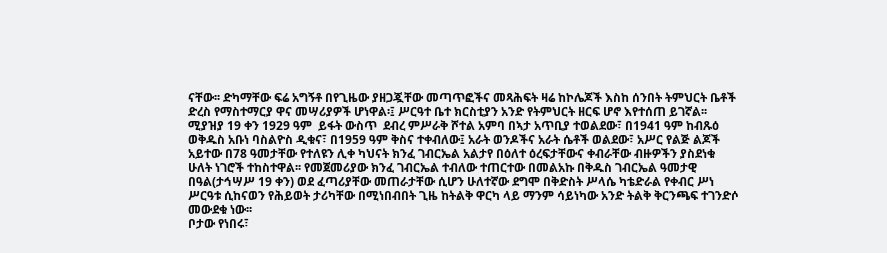ናቸው፡፡ ድካማቸው ፍሬ አግኝቶ በየጊዜው ያዘጋጇቸው መጣጥፎችና መጻሕፍት ዛሬ ከኮሌጆች እስከ ሰንበት ትምህርት ቤቶች ድረስ የማስተማርያ ዋና መሣሪያዎች ሆነዋል፡፤ ሥርዓተ ቤተ ክርስቲያን አንድ የትምህርት ዘርፍ ሆኖ እየተሰጠ ይገኛል፡፡
ሚያዝያ 19 ቀን 1929 ዓም  ይፋት ውስጥ  ደብረ ምሥራቅ ሾተል አምባ በኣታ አጥቢያ ተወልደው፣ በ1941 ዓም ከብጹዕ ወቅዱስ አቡነ ባስልዮስ ዲቁና፣ በ1959 ዓም ቅስና ተቀብለው፤ አራት ወንዶችና አራት ሴቶች ወልደው፣ አሥር የልጅ ልጆች አይተው በ78 ዓመታቸው የተለዩን ሊቀ ካህናት ክንፈ ገብርኤል አልታየ በዕለተ ዕረፍታቸውና ቀብራቸው ብዙዎችን ያስደነቁ ሁለት ነገሮች ተከስተዋል፡፡ የመጀመሪያው ክንፈ ገብርኤል ተብለው ተጠርተው በመልአኩ በቅዱስ ገብርኤል ዓመታዊ በዓል(ታኅሣሥ 19 ቀን) ወደ ፈጣሪያቸው መጠራታቸው ሲሆን ሁለተኛው ደግሞ በቅድስት ሥላሴ ካቴድራል የቀብር ሥነ ሥርዓቱ ሲከናወን የሕይወት ታሪካቸው በሚነበብበት ጊዜ ከትልቅ ዋርካ ላይ ማንም ሳይነካው አንድ ትልቅ ቅርንጫፍ ተገንድሶ መውደቁ ነው፡፡
ቦታው የነበሩ፣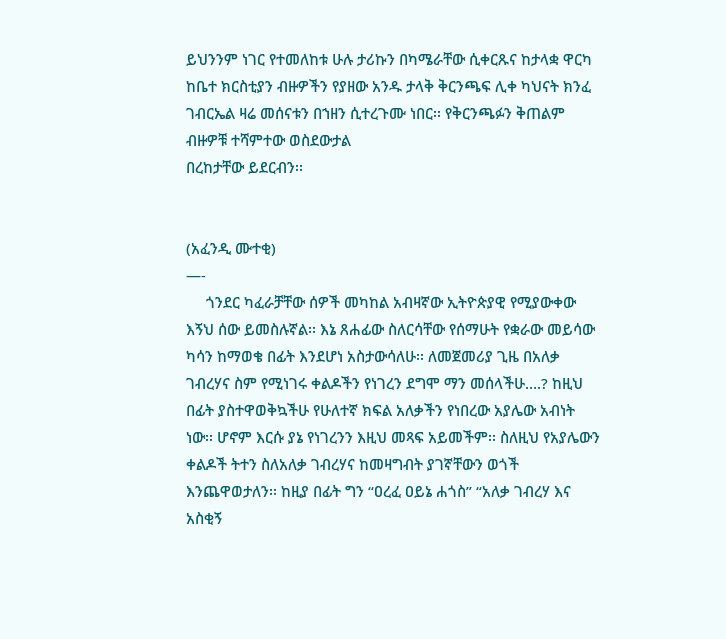ይህንንም ነገር የተመለከቱ ሁሉ ታሪኩን በካሜራቸው ሲቀርጹና ከታላቋ ዋርካ ከቤተ ክርስቲያን ብዙዎችን የያዘው አንዱ ታላቅ ቅርንጫፍ ሊቀ ካህናት ክንፈ ገብርኤል ዛሬ መሰናቱን በኀዘን ሲተረጉሙ ነበር፡፡ የቅርንጫፉን ቅጠልም ብዙዎቹ ተሻምተው ወስደውታል
በረከታቸው ይደርብን፡፡


(አፈንዲ ሙተቂ)
—-
     ጎንደር ካፈራቻቸው ሰዎች መካከል አብዛኛው ኢትዮጵያዊ የሚያውቀው እኝህ ሰው ይመስሉኛል፡፡ እኔ ጸሐፊው ስለርሳቸው የሰማሁት የቋራው መይሳው ካሳን ከማወቄ በፊት እንደሆነ አስታውሳለሁ፡፡ ለመጀመሪያ ጊዜ በአለቃ ገብረሃና ስም የሚነገሩ ቀልዶችን የነገረን ደግሞ ማን መሰላችሁ….? ከዚህ በፊት ያስተዋወቅኳችሁ የሁለተኛ ክፍል አለቃችን የነበረው አያሌው አብነት  ነው፡፡ ሆኖም እርሱ ያኔ የነገረንን እዚህ መጻፍ አይመችም፡፡ ስለዚህ የአያሌውን ቀልዶች ትተን ስለአለቃ ገብረሃና ከመዛግብት ያገኛቸውን ወጎች እንጨዋወታለን፡፡ ከዚያ በፊት ግን “ዐረፈ ዐይኔ ሐጎስ” “አለቃ ገብረሃ እና አስቂኝ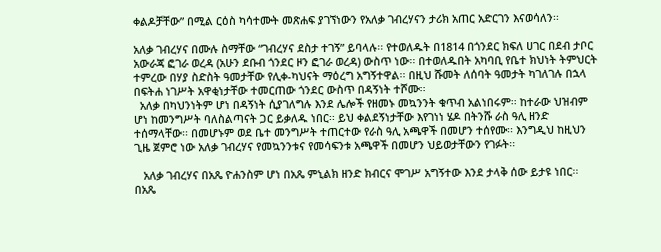ቀልዶቻቸው” በሚል ርዕስ ካሳተሙት መጽሐፍ ያገኘነውን የአለቃ ገብረሃናን ታሪክ አጠር አድርገን እናወሳለን፡፡

አለቃ ገብረሃና በሙሉ ስማቸው “ገብረሃና ደስታ ተገኝ” ይባላሉ፡፡ የተወለዱት በ1814 በጎንደር ክፍለ ሀገር በደብ ታቦር አውራጃ ፎገራ ወረዳ (አሁን ደቡብ ጎንደር ዞን ፎገራ ወረዳ) ውስጥ ነው፡፡ በተወለዱበት አካባቢ የቤተ ክህነት ትምህርት ተምረው በሃያ ስድስት ዓመታቸው የሊቀ-ካህናት ማዕረግ አግኝተዋል፡፡ በዚህ ሹመት ለሰባት ዓመታት ካገለገሉ በኋላ በፍትሐ ነገሥት አዋቂነታቸው ተመርጠው ጎንደር ውስጥ በዳኝነት ተሾሙ፡፡
  አለቃ በካህንነትም ሆነ በዳኝነት ሲያገለግሉ እንደ ሌሎች የዘመኑ መኳንንት ቁጥብ አልነበሩም፡፡ ከተራው ህዝብም ሆነ ከመንግሥት ባለስልጣናት ጋር ይቃለዱ ነበር፡፡ ይህ ቀልደኝነታቸው እየገነነ ሄዶ በትንሹ ራስ ዓሊ ዘንድ ተሰማላቸው፡፡ በመሆኑም ወደ ቤተ መንግሥት ተጠርተው የራስ ዓሊ አጫዋች በመሆን ተሰየሙ፡፡ እንግዲህ ከዚህን ጊዜ ጀምሮ ነው አለቃ ገብረሃና የመኳንንቱና የመሳፍንቱ አጫዋች በመሆን ህይወታቸውን የገፉት፡፡

   አለቃ ገብረሃና በአጼ ዮሐንስም ሆነ በአጼ ምኒልክ ዘንድ ክብርና ሞገሥ አግኝተው እንደ ታላቅ ሰው ይታዩ ነበር፡፡ በአጼ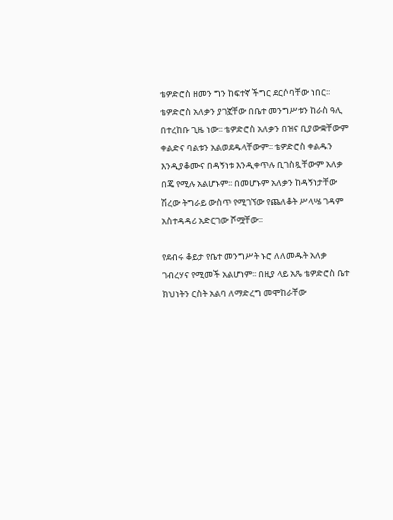ቴዎድሮስ ዘመን ግን ከፍተኛ ችግር ደርሶባቸው ነበር፡፡ ቴዎድሮስ አለቃን ያገኟቸው በቤተ መንግሥቱን ከራስ ዓሊ በተረከቡ ጊዜ ነው፡፡ ቴዎድሮስ አለቃን በዝና ቢያውቋቸውም ቀልድና ባልቱን አልወደዱላቸውም፡፡ ቴዎድሮስ ቀልዱን እንዲያቆሙና በዳኝነቱ እንዲቀጥሉ ቢገስጿቸውም አለቃ በጄ የሚሉ አልሆኑም፡፡ በመሆኑም አለቃን ከዳኝነታቸው ሽረው ትግራይ ውስጥ የሚገኘው የጨለቆት ሥላሤ ገዳም አስተዳዳሪ አድርገው ሾሟቸው፡፡

የደብሩ ቆይታ የቤተ መንግሥት ኑሮ ለለመዱት አለቃ ገብረሃና የሚመች አልሆነም፡፡ በዚያ ላይ አጼ ቴዎድሮስ ቤተ ክህነትን ርስት አልባ ለማድረግ መሞከራቸው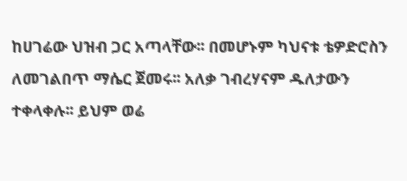ከሀገሬው ህዝብ ጋር አጣላቸው፡፡ በመሆኑም ካህናቱ ቴዎድሮስን ለመገልበጥ ማሴር ጀመሩ፡፡ አለቃ ገብረሃናም ዱለታውን ተቀላቀሉ፡፡ ይህም ወሬ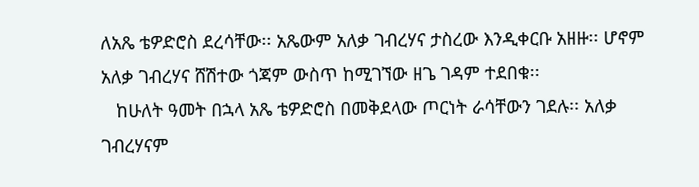ለአጼ ቴዎድሮስ ደረሳቸው፡፡ አጼውም አለቃ ገብረሃና ታስረው እንዲቀርቡ አዘዙ፡፡ ሆኖም አለቃ ገብረሃና ሸሽተው ጎጃም ውስጥ ከሚገኘው ዘጌ ገዳም ተደበቁ፡፡
   ከሁለት ዓመት በኋላ አጼ ቴዎድሮስ በመቅደላው ጦርነት ራሳቸውን ገደሉ፡፡ አለቃ ገብረሃናም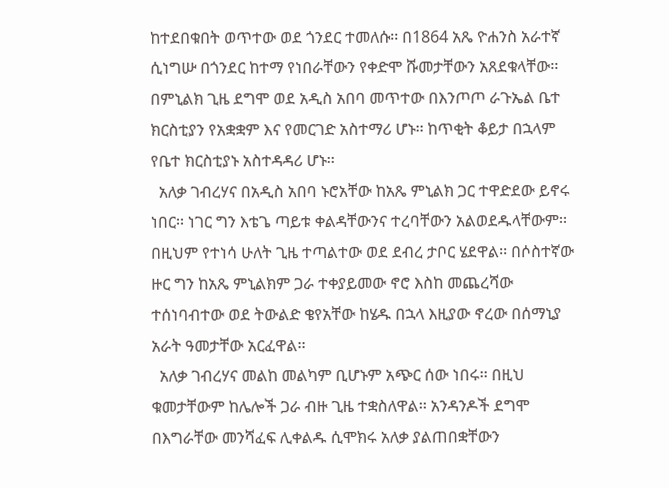ከተደበቁበት ወጥተው ወደ ጎንደር ተመለሱ፡፡ በ1864 አጼ ዮሐንስ አራተኛ ሲነግሡ በጎንደር ከተማ የነበራቸውን የቀድሞ ሹመታቸውን አጸደቁላቸው፡፡ በምኒልክ ጊዜ ደግሞ ወደ አዲስ አበባ መጥተው በእንጦጦ ራጉኤል ቤተ ክርስቲያን የአቋቋም እና የመርገድ አስተማሪ ሆኑ፡፡ ከጥቂት ቆይታ በኋላም የቤተ ክርስቲያኑ አስተዳዳሪ ሆኑ፡፡
  አለቃ ገብረሃና በአዲስ አበባ ኑሮአቸው ከአጼ ምኒልክ ጋር ተዋድደው ይኖሩ ነበር፡፡ ነገር ግን እቴጌ ጣይቱ ቀልዳቸውንና ተረባቸውን አልወደዱላቸውም፡፡ በዚህም የተነሳ ሁለት ጊዜ ተጣልተው ወደ ደብረ ታቦር ሄደዋል፡፡ በሶስተኛው ዙር ግን ከአጼ ምኒልክም ጋራ ተቀያይመው ኖሮ እስከ መጨረሻው ተሰነባብተው ወደ ትውልድ ቄየአቸው ከሄዱ በኋላ እዚያው ኖረው በሰማኒያ አራት ዓመታቸው አርፈዋል፡፡
  አለቃ ገብረሃና መልከ መልካም ቢሆኑም አጭር ሰው ነበሩ፡፡ በዚህ ቁመታቸውም ከሌሎች ጋራ ብዙ ጊዜ ተቋስለዋል፡፡ አንዳንዶች ደግሞ በእግራቸው መንሻፈፍ ሊቀልዱ ሲሞክሩ አለቃ ያልጠበቋቸውን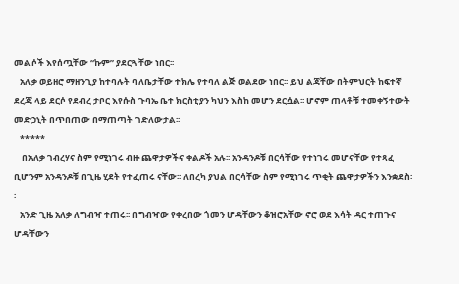መልሶች እየሰጧቸው “ኩም” ያደርጓቸው ነበር፡፡
   አለቃ ወይዘሮ ማዘንጊያ ከተባሉት ባለቤታቸው ተክሌ የተባለ ልጅ ወልደው ነበር፡፡ ይህ ልጃቸው በትምህርት ከፍተኛ ደረጃ ላይ ደርሶ የደብረ ታቦር እየሱስ ጉባኤ ቤተ ክርስቲያን ካህን እስከ መሆን ደርሷል፡፡ ሆኖም ጠላቶቹ ተመቀኝተውት መድኃኒት በጥበጠው በማጠጣት ገድለውታል፡፡
   *****
    በአለቃ ገብረሃና ስም የሚነገሩ ብዙ ጨዋታዎችና ቀልዶች አሉ፡፡ አንዳንዶቹ በርሳቸው የተነገሩ መሆናቸው የተጻፈ ቢሆንም አንዳንዶቹ በጊዜ ሂደት የተፈጠሩ ናቸው፡፡ ለበረካ ያህል በርሳቸው ስም የሚነገሩ ጥቂት ጨዋታዎችን እንቋደስ፡፡
   አንድ ጊዜ አለቃ ለግብዣ ተጠሩ፡፡ በግብዣው የቀረበው ጎመን ሆዳቸውን ቆዝሮአቸው ኖሮ ወደ እሳት ዳር ተጠጉና ሆዳቸውን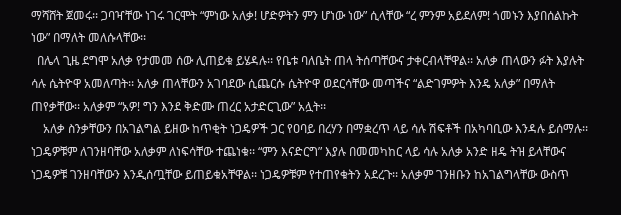ማሻሸት ጀመሩ፡፡ ጋባዣቸው ነገሩ ገርሞት “ምነው አለቃ! ሆድዎትን ምን ሆነው ነው” ሲላቸው “ረ ምንም አይደለም! ጎመኑን እያበሰልኩት ነው” በማለት መለሱላቸው፡፡
  በሌላ ጊዜ ደግሞ አለቃ የታመመ ሰው ሊጠይቁ ይሄዳሉ፡፡ የቤቱ ባለቤት ጠላ ትሰጣቸውና ታቀርብላቸዋል፡፡ አለቃ ጠላውን ፉት እያሉት ሳሉ ሴትዮዋ አመለጣት፡፡ አለቃ ጠላቸውን አገባደው ሲጨርሱ ሴትዮዋ ወደርሳቸው መጣችና “ልድገምዎት እንዴ አለቃ” በማለት ጠየቃቸው፡፡ አለቃም “አዎ! ግን እንደ ቅድሙ ጠረር አታድርጊው” አሏት፡፡
    አለቃ ስንቃቸውን በአገልግል ይዘው ከጥቂት ነጋዴዎች ጋር የዐባይ በረሃን በማቋረጥ ላይ ሳሉ ሽፍቶች በአካባቢው እንዳሉ ይሰማሉ፡፡ ነጋዴዎቹም ለገንዘባቸው አለቃም ለነፍሳቸው ተጨነቁ፡፡ “ምን እናድርግ” እያሉ በመመካከር ላይ ሳሉ አለቃ አንድ ዘዴ ትዝ ይላቸውና ነጋዴዎቹ ገንዘባቸውን እንዲሰጧቸው ይጠይቁአቸዋል፡፡ ነጋዴዎቹም የተጠየቁትን አደረጉ፡፡ አለቃም ገንዘቡን ከአገልግላቸው ውስጥ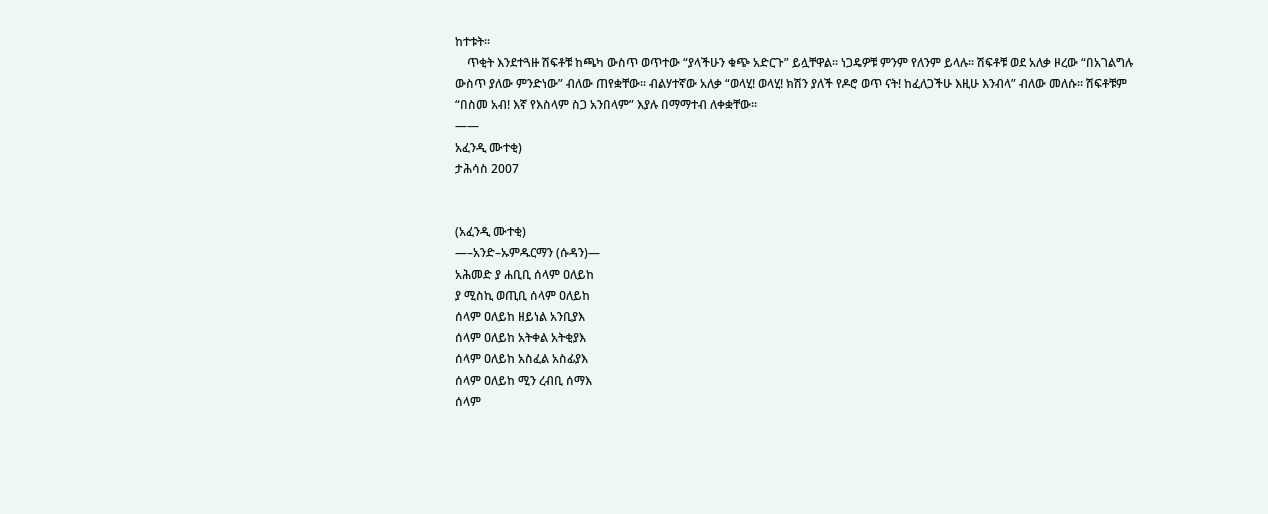ከተቱት፡፡
    ጥቂት እንደተጓዙ ሽፍቶቹ ከጫካ ውስጥ ወጥተው “ያላችሁን ቁጭ አድርጉ” ይሏቸዋል፡፡ ነጋዴዎቹ ምንም የለንም ይላሉ፡፡ ሽፍቶቹ ወደ አለቃ ዞረው “በአገልግሉ ውስጥ ያለው ምንድነው” ብለው ጠየቋቸው፡፡ ብልሃተኛው አለቃ “ወላሂ! ወላሂ! ክሽን ያለች የዶሮ ወጥ ናት! ከፈለጋችሁ እዚሁ እንብላ” ብለው መለሱ፡፡ ሽፍቶቹም “በስመ አብ! እኛ የእስላም ስጋ አንበላም” እያሉ በማማተብ ለቀቋቸው፡፡
——
አፈንዲ ሙተቂ)
ታሕሳስ 2007


(አፈንዲ ሙተቂ)
—–አንድ–ኡምዱርማን (ሱዳን)—
አሕመድ ያ ሐቢቢ ሰላም ዐለይከ
ያ ሚስኪ ወጢቢ ሰላም ዐለይከ
ሰላም ዐለይከ ዘይነል አንቢያእ
ሰላም ዐለይከ አትቀል አትቂያእ
ሰላም ዐለይከ አስፈል አስፊያእ
ሰላም ዐለይከ ሚን ረብቢ ሰማእ
ሰላም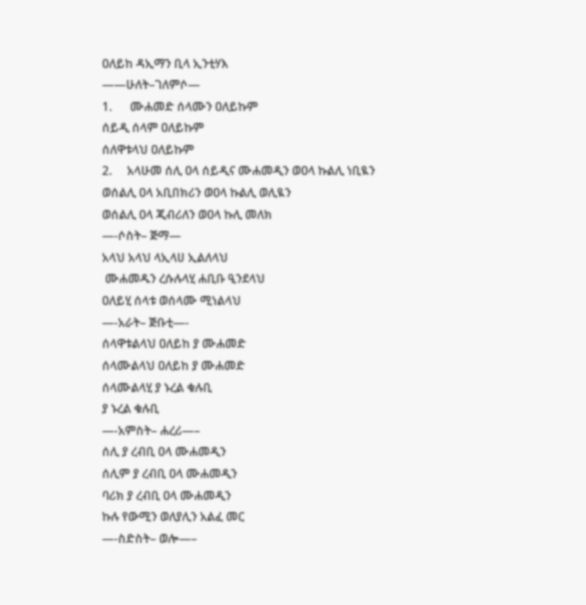ዐለይከ ዳኢማን ቢላ ኢንቲሃእ
——ሁለት–ገለምሶ—
1.      ሙሐመድ ሰላሙን ዐለይኩም
ሰይዲ ሰላም ዐለይኩም
ሰለዋቱላህ ዐለይኩም
2.     አላሁመ ሰሊ ዐላ ሰይዲና ሙሐመዲን ወዐላ ኩልሊ ነቢዪን
ወሰልሊ ዐላ አቢበክሪን ወዐላ ኩልሊ ወሊዪን
ወሰልሊ ዐላ ጂብሪለን ወዐላ ኩሊ መለክ
—-ሶስት– ጅማ—
አላህ አላህ ላኢላሀ ኢልለላህ
 ሙሐመዱን ረሱሉላሂ ሐቢቡ ዒንደላህ
ዐለይሂ ሰላቱ ወሰላሙ ሚነልላህ
—-አራት– ጅቡቲ—-
ሰላዋቱልላህ ዐለይከ ያ ሙሐመድ
ሰላሙልላህ ዐለይከ ያ ሙሐመድ
ሰላሙልላሂ ያ ኑረል ቁሉቢ
ያ ኑረል ቁሉቢ
—-አምስት– ሐረሪ—–
ሰሊ ያ ረብቢ ዐላ ሙሐመዲን
ሰሊም ያ ረብቢ ዐላ ሙሐመዲን
ባሪክ ያ ረብቢ ዐላ ሙሐመዲን
ኩሉ የውሚን ወለያሊን አልፈ መር
—-ስድስት– ወሎ—–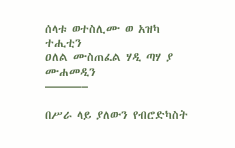ሰላቱ ወተስሊሙ ወ አዝካ ተሒቲን
ዐለል ሙስጠፈል ሃዲ ጣሃ ያ ሙሐመዲን
———–

በሥራ ላይ ያለውን የብሮድካስት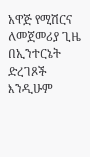አዋጅ የሚሽርና ለመጀመሪያ ጊዜ በኢንተርኔት ድረገጾች እንዲሁም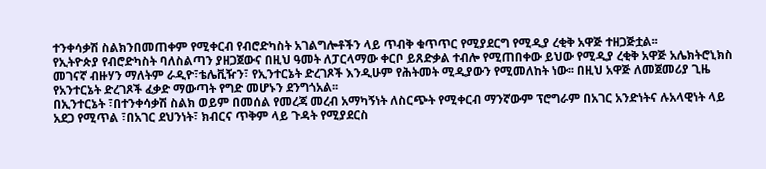ተንቀሳቃሽ ስልክንበመጠቀም የሚቀርብ የብሮድካስት አገልግሎቶችን ላይ ጥብቅ ቁጥጥር የሚያደርግ የሚዲያ ረቂቅ አዋጅ ተዘጋጅቷል፡፡
የኢትዮጵያ የብሮድካስት ባለስልጣን ያዘጋጀውና በዚህ ዓመት ለፓርላማው ቀርቦ ይጸድቃል ተብሎ የሚጠበቀው ይህው የሚዲያ ረቂቅ አዋጅ አሌክትሮኒክስ መገናኛ ብዙሃን ማለትም ራዲዮ፣ቴሌቪዥን፣ የኢንተርኔት ድረገጾች እንዲሁም የሕትመት ሚዲያውን የሚመለከት ነው፡፡ በዚህ አዋጅ ለመጀመሪያ ጊዜ የአንተርኔት ድረገጾች ፈቃድ ማውጣት የግድ መሆኑን ደንግጎአል፡፡
በኢንተርኔት ፣በተንቀሳቃሽ ስልክ ወይም በመሰል የመረጃ መረብ አማካኝነት ለስርጭት የሚቀርብ ማንኛውም ፕሮግራም በአገር አንድነትና ሉአላዊነት ላይ አደጋ የሚጥል ፣በአገር ደህንነት፣ ክብርና ጥቅም ላይ ጉዳት የሚያደርስ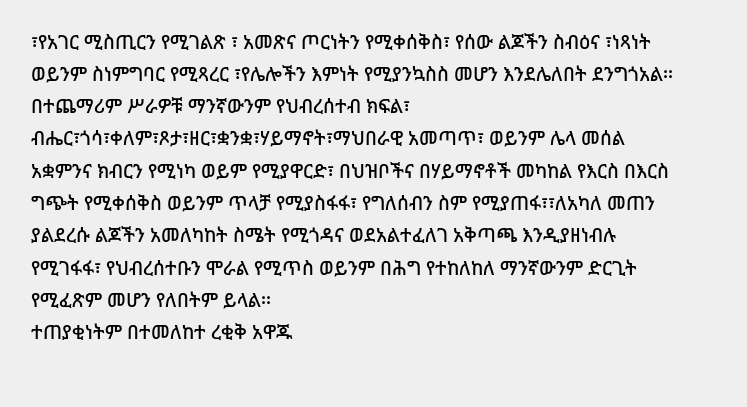፣የአገር ሚስጢርን የሚገልጽ ፣ አመጽና ጦርነትን የሚቀሰቅስ፣ የሰው ልጆችን ስብዕና ፣ነጻነት ወይንም ስነምግባር የሚጻረር ፣የሌሎችን እምነት የሚያንኳስስ መሆን እንደሌለበት ደንግጎአል፡፡
በተጨማሪም ሥራዎቹ ማንኛውንም የህብረሰተብ ክፍል፣ ብሔር፣ጎሳ፣ቀለም፣ጾታ፣ዘር፣ቋንቋ፣ሃይማኖት፣ማህበራዊ አመጣጥ፣ ወይንም ሌላ መሰል አቋምንና ክብርን የሚነካ ወይም የሚያዋርድ፣ በህዝቦችና በሃይማኖቶች መካከል የእርስ በእርስ ግጭት የሚቀሰቅስ ወይንም ጥላቻ የሚያስፋፋ፣ የግለሰብን ስም የሚያጠፋ፣፣ለአካለ መጠን ያልደረሱ ልጆችን አመለካከት ስሜት የሚጎዳና ወደአልተፈለገ አቅጣጫ እንዲያዘነብሉ የሚገፋፋ፣ የህብረሰተቡን ሞራል የሚጥስ ወይንም በሕግ የተከለከለ ማንኛውንም ድርጊት የሚፈጽም መሆን የለበትም ይላል፡፡
ተጠያቂነትም በተመለከተ ረቂቅ አዋጁ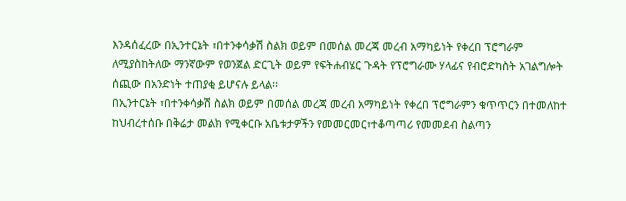እንዳሰፈረው በኢንተርኔት ፣በተንቀሳቃሽ ስልክ ወይም በመሰል መረጃ መረብ አማካይነት የቀረበ ፕሮግራም ለሚያስከትለው ማንኛውም የወንጀል ድርጊት ወይም የፍትሐብሄር ጉዳት የፕሮግራሙ ሃላፊና የብሮድካስት አገልግሎት ሰጪው በአንድነት ተጠያቂ ይሆናሉ ይላል፡፡
በኢንተርኔት ፣በተንቀሳቃሽ ስልክ ወይም በመሰል መረጃ መረብ አማካይነት የቀረበ ፕሮግራምን ቁጥጥርን በተመለከተ ከህብረተሰቡ በቅሬታ መልክ የሚቀርቡ አቤቱታዎችን የመመርመር፣ተቆጣጣሪ የመመደብ ስልጣን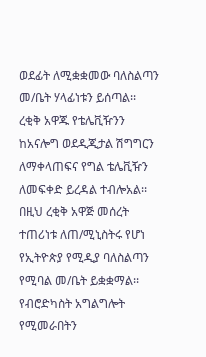ወደፊት ለሚቋቋመው ባለስልጣን መ/ቤት ሃላፊነቱን ይሰጣል፡፡
ረቂቅ አዋጁ የቴሌቪዥንን ከአናሎግ ወደዲጂታል ሽግግርን ለማቀላጠፍና የግል ቴሌቪዥን ለመፍቀድ ይረዳል ተብሎአል፡፡ በዚህ ረቂቅ አዋጅ መሰረት ተጠሪነቱ ለጠ/ሚኒስትሩ የሆነ የኢትዮጵያ የሚዲያ ባለስልጣን የሚባል መ/ቤት ይቋቋማል፡፡
የብሮድካስት አግልግሎት የሚመራበትን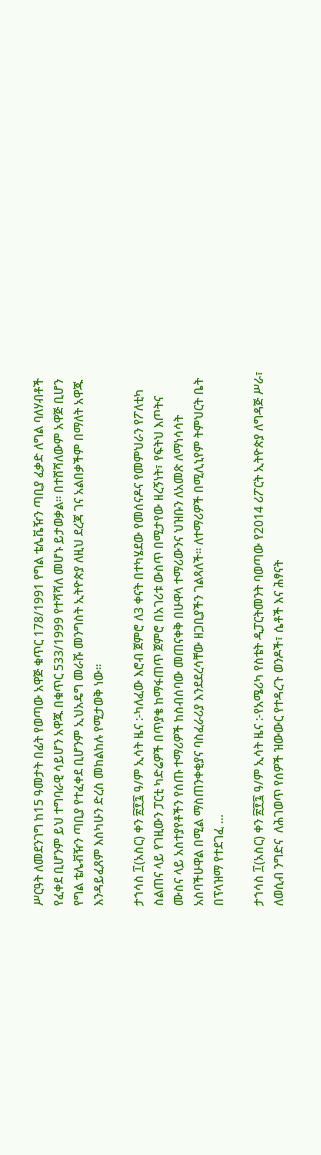ሥርዓት ለመደንገግ ከ15 ዓመታት በፊት የወጣው አዋጅ ቁጥር 178/1991 የግል ቴሌቬዥን ጣቢያ ፈቃድ ለግል ባለሃብቶች የፈቀደ ቢሆንም ይህ ተግባራዊ ሳይሆን አዋጁ በቁጥር 533/1999 የተሻሻለ መሆኑ ይታወቃል፡፡ በተሸሻለውም አዋጅ ቢሆን የግል ቴሌቭዥን ጣቢያ የተፈቀደ ቢሆንም ኢህአዴግ መራሹ መንግስት ኢትዮጵያ ለዚህ ደረጃ ገና አልበቃችም በማለት አዋጁ እንዳይፈጸም እስካሁን ድረስ መከልከሉ የሚታወቅ ነው፡፡

ታኀሳስ ፲(አስር) ቀን ፳፻፯ ዓ/ም ኢሳት ዜና :-ካለፈው እሮብ ጀምሮ ለ3 ቀናት በተካሄደው የመሰናዶና የመምህራን የፖለቲካ ስልጠና ላይ የገዚውን ፓርቲ ካድሬዎች በጥያቄ ከማፋጠጥ ጀምሮ በአገሪቱ ውስጥ በሚታየው ዘረኝነት፣ የፍትህ እጦትና ሙስና ላይ አስተያየቶችን የሰጡ ተማሪዎች ከስብሰባው መጠናቀቅ በሁዋላ ተማሪውንና ህዝቡን ለአመጽ ለማነሳሳት አስባችሁዋል በሚል ማስጠንቀቂያና ባስፈራሪያ እንደደረሳቸው ዘጋቢያችን ገልጻለች። ለተማሪዎች በሚሊኒየም ትምህርት ቤት በፕላዝማ የተደገፈ …

ታኀሳስ ፲(አስር) ቀን ፳፻፯ ዓ/ም ኢሳት ዜና :-የአሜሪካ የስቴት ዲፓርትመንት ባወጣው የ2014 ሪፖርት ኢትዮጵያ ለግዳጅ ሥራ፣  ለወሲብ ንግድና  ለሕገወጥ የሰዎች ዝውውር የተዳረጉ ወንዶች፣ ሴቶች እና ሕፃናት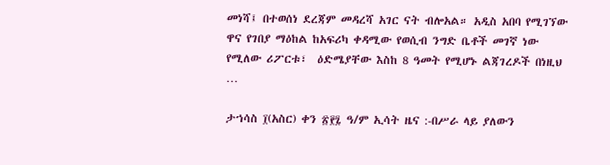መነሻ፤ በተወሰነ ደረጃም መዳረሻ አገር ናት ብሎአል። አዲስ አበባ የሚገኘው ዋና የገበያ ማዕከል ከአፍሪካ ቀዳሚው የወሲብ ንግድ ቤቶች መገኛ ነው የሚለው ሪፖርቱ፣  ዕድሜያቸው እስከ 8 ዓመት የሚሆኑ ልጃገረዶች በነዚህ …

ታኀሳስ ፲(አስር) ቀን ፳፻፯ ዓ/ም ኢሳት ዜና :-በሥራ ላይ ያለውን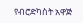የብሮድካስት አዋጅ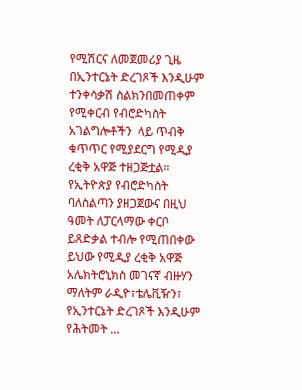የሚሽርና ለመጀመሪያ ጊዜ በኢንተርኔት ድረገጾች እንዲሁም ተንቀሳቃሽ ስልክንበመጠቀም የሚቀርብ የብሮድካስት አገልግሎቶችን  ላይ ጥብቅ ቁጥጥር የሚያደርግ የሚዲያ ረቂቅ አዋጅ ተዘጋጅቷል፡፡ የኢትዮጵያ የብሮድካስት ባለስልጣን ያዘጋጀውና በዚህ ዓመት ለፓርላማው ቀርቦ ይጸድቃል ተብሎ የሚጠበቀው ይህው የሚዲያ ረቂቅ አዋጅ አሌክትሮኒክስ መገናኛ ብዙሃን ማለትም ራዲዮ፣ቴሌቪዥን፣ የኢንተርኔት ድረገጾች እንዲሁም የሕትመት …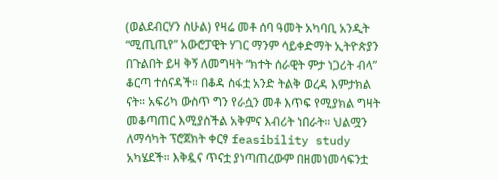(ወልደብርሃን ስሁል) የዛሬ መቶ ሰባ ዓመት አካባቢ አንዲት “ሚጢጢየ” አውሮፓዊት ሃገር ማንም ሳይቀድማት ኢትዮጵያን በጉልበት ይዛ ቅኝ ለመግዛት “ክተት ሰራዊት ምታ ነጋሪት ብላ” ቆርጣ ተሰናዳች። በቆዳ ስፋቷ አንድ ትልቅ ወረዳ እምታክል ናት። አፍሪካ ውስጥ ግን የራሷን መቶ እጥፍ የሚያክል ግዛት መቆጣጠር እሚያስችል አቅምና እብሪት ነበራት። ህልሟን ለማሳካት ፕሮጀክት ቀርፃ feasibility study አካሄደች። እቅዷና ጥናቷ ያነጣጠረውም በዘመነመሳፍንቷ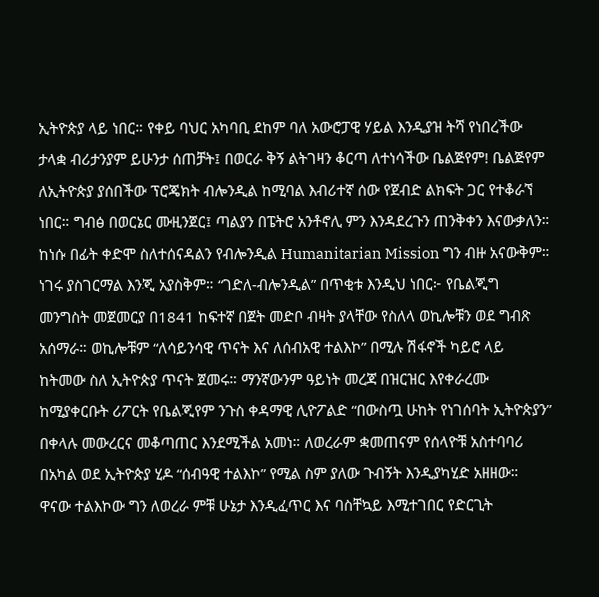ኢትዮጵያ ላይ ነበር። የቀይ ባህር አካባቢ ደከም ባለ አውሮፓዊ ሃይል እንዲያዝ ትሻ የነበረችው ታላቋ ብሪታንያም ይሁንታ ሰጠቻት፤ በወርራ ቅኝ ልትገዛን ቆርጣ ለተነሳችው ቤልጅየም! ቤልጅየም ለኢትዮጵያ ያሰበችው ፕሮጄክት ብሎንዲል ከሚባል እብሪተኛ ሰው የጀብድ ልክፍት ጋር የተቆራኘ ነበር። ግብፅ በወርኔር ሙዚንጀር፤ ጣልያን በፔትሮ አንቶኖሊ ምን እንዳደረጉን ጠንቅቀን እናውቃለን። ከነሱ በፊት ቀድሞ ስለተሰናዳልን የብሎንዲል Humanitarian Mission ግን ብዙ አናውቅም። ነገሩ ያስገርማል እንጂ አያስቅም። “ገድለ‐ብሎንዲል” በጥቂቱ እንዲህ ነበር፦ የቤልጂግ መንግስት መጀመርያ በ1841 ከፍተኛ በጀት መድቦ ብዛት ያላቸው የስለላ ወኪሎቹን ወደ ግብጽ አሰማራ። ወኪሎቹም “ለሳይንሳዊ ጥናት እና ለሰብአዊ ተልእኮ” በሚሉ ሽፋኖች ካይሮ ላይ ከትመው ስለ ኢትዮጵያ ጥናት ጀመሩ። ማንኛውንም ዓይነት መረጃ በዝርዝር እየቀራረሙ ከሚያቀርቡት ሪፖርት የቤልጂየም ንጉስ ቀዳማዊ ሊዮፖልድ “በውስጧ ሁከት የነገሰባት ኢትዮጵያን” በቀላሉ መውረርና መቆጣጠር እንደሚችል አመነ። ለወረራም ቋመጠናም የሰላዮቹ አስተባባሪ በአካል ወደ ኢትዮጵያ ሂዶ “ሰብዓዊ ተልእኮ” የሚል ስም ያለው ጉብኝት እንዲያካሂድ አዘዘው። ዋናው ተልእኮው ግን ለወረራ ምቹ ሁኔታ እንዲፈጥር እና ባስቸኳይ እሚተገበር የድርጊት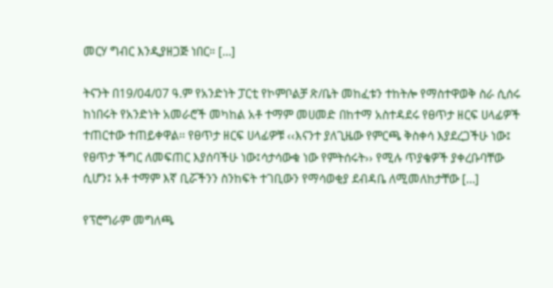መርሃ ግብር እንዲያዘጋጅ ነበር። […]

ትናንት በ19/04/07 ዓ.ም የአንድነት ፓርቲ የኮምቦልቻ ጽ/ቤት መከፈቱን ተከትሎ የማስተዋወቅ ስራ ሲሰሩ ከነበሩት የአንድነት አመራሮች መካከል አቶ ተማም መሀመድ በከተማ አስተዳደሩ የፀጥታ ዘርፍ ሀላፊዎች ተጠርተው ተጠይቀዋል፡፡ የፀጥታ ዘርፍ ሀላፊዎቹ ‹‹እናንተ ያለጊዜው የምርጫ ቅስቀሳ እያደረጋችሁ ነው፤ የፀጥታ ችግር ለመፍጠር እያሰባችሁ ነው፤ሳታሳውቁ ነው የምትሰሩት›› የሚሉ ጥያቄዎች ያቀረቡባቸው ሲሆን፤ አቶ ተማም እኛ ቢሯችንን ስንከፍት ተገቢውን የማሳወቂያ ደብዳቤ ለሚመለከታቸው […]

የፕሮግራም መግለጫ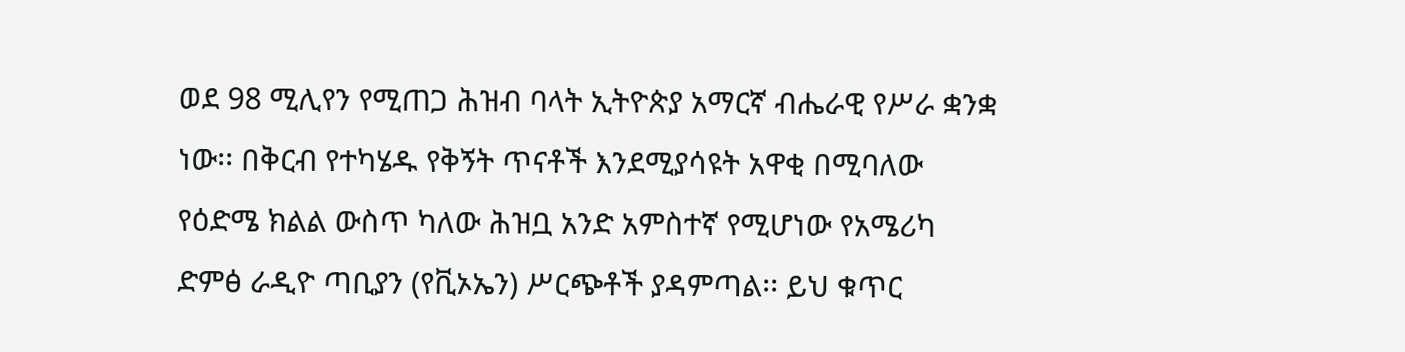ወደ 98 ሚሊየን የሚጠጋ ሕዝብ ባላት ኢትዮጵያ አማርኛ ብሔራዊ የሥራ ቋንቋ ነው፡፡ በቅርብ የተካሄዱ የቅኝት ጥናቶች እንደሚያሳዩት አዋቂ በሚባለው የዕድሜ ክልል ውስጥ ካለው ሕዝቧ አንድ አምስተኛ የሚሆነው የአሜሪካ ድምፅ ራዲዮ ጣቢያን (የቪኦኤን) ሥርጭቶች ያዳምጣል፡፡ ይህ ቁጥር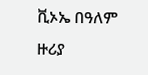ቪኦኤ በዓለም ዙሪያ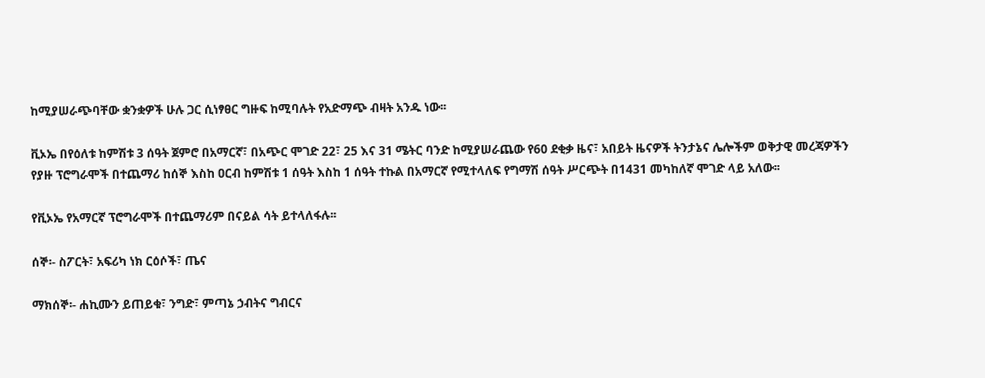ከሚያሠራጭባቸው ቋንቋዎች ሁሉ ጋር ሲነፃፀር ግዙፍ ከሚባሉት የአድማጭ ብዛት አንዱ ነው፡፡

ቪኦኤ በየዕለቱ ከምሽቱ 3 ሰዓት ጀምሮ በአማርኛ፣ በአጭር ሞገድ 22፣ 25 እና 31 ሜትር ባንድ ከሚያሠራጨው የ60 ደቂቃ ዜና፣ አበይት ዜናዎች ትንታኔና ሌሎችም ወቅታዊ መረጃዎችን የያዙ ፕሮግራሞች በተጨማሪ ከሰኞ እስከ ዐርብ ከምሽቱ 1 ሰዓት እስከ 1 ሰዓት ተኩል በአማርኛ የሚተላለፍ የግማሽ ሰዓት ሥርጭት በ1431 መካከለኛ ሞገድ ላይ አለው፡፡

የቪኦኤ የአማርኛ ፕሮግራሞች በተጨማሪም በናይል ሳት ይተላለፋሉ፡፡

ሰኞ፡- ስፖርት፣ አፍሪካ ነክ ርዕሶች፣ ጤና

ማክሰኞ፡- ሐኪሙን ይጠይቁ፣ ንግድ፣ ምጣኔ ኃብትና ግብርና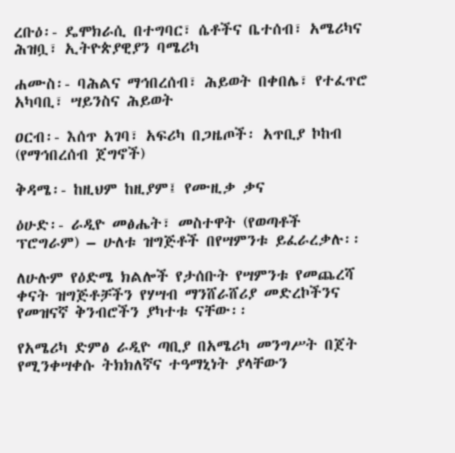ረቡዕ፡- ዴሞክራሲ በተግባር፣ ሴቶችና ቤተሰብ፣ አሜሪካና ሕዝቧ፣ ኢትዮጵያዊያን ባሜሪካ

ሐሙስ፡- ባሕልና ማኅበረሰብ፣ ሕይወት በቀበሌ፣ የተፈጥሮ አካባቢ፣ ሣይንስና ሕይወት

ዐርብ፡- እሰጥ አገባ፣ አፍሪካ በጋዜጦች፡ አጥቢያ ኮከብ (የማኅበረሰብ ጀግኖች)

ቅዳሜ፡- ከዚህም ከዚያም፤ የሙዚቃ ቃና

ዕሁድ፡- ራዲዮ መፅሔት፣ መስተዋት (የወጣቶች ፕሮግራም) – ሁለቱ ዝግጅቶች በየሣምንቱ ይፈራረቃሉ፡፡

ለሁሉም የዕድሜ ክልሎች የታሰቡት የሣምንቱ የመጨረሻ ቀናት ዝግጅቶቻችን የሃሣብ ማንሸራሸሪያ መድረኮችንና የመዝናኛ ቅንብሮችን ያካተቱ ናቸው፡፡

የአሜሪካ ድምፅ ራዲዮ ጣቢያ በአሜሪካ መንግሥት በጀት የሚንቀሣቀሱ ትክክለኛና ተዓማኒነት ያላቸውን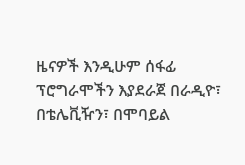ዜናዎች እንዲሁም ሰፋፊ ፕሮግራሞችን እያደራጀ በራዲዮ፣ በቴሌቪዥን፣ በሞባይል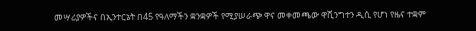መሣሪያዎችና በኢንተርኔት በ45 የዓለማችን ቋንቋዎች የሚያሠራጭ ዋና መቀመጫው ዋሺንግተን ዲሲ የሆነ የዜና ተቋም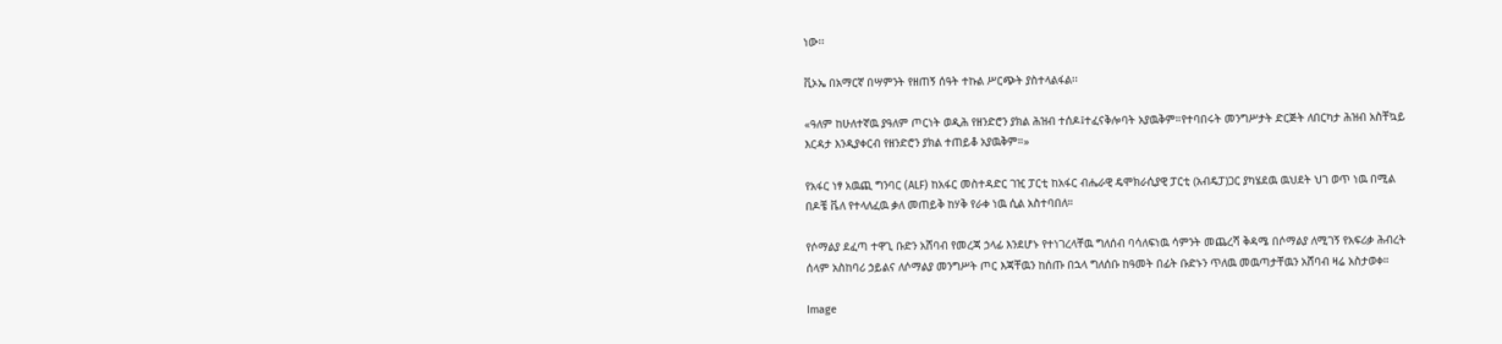ነው፡፡

ቪኦኤ በአማርኛ በሣምንት የዘጠኝ ሰዓት ተኩል ሥርጭት ያስተላልፋል፡፡

«ዓለም ከሁለተኛዉ ያዓለም ጦርነት ወዲሕ የዘንድሮን ያክል ሕዝብ ተሰዶ፤ተፈናቅሎባት አያዉቅም።የተባበሩት መንግሥታት ድርጅት ለበርካታ ሕዝብ አስቸኳይ እርዳታ እንዲያቀርብ የዘንድሮን ያክል ተጠይቆ አያዉቅም።»

የአፋር ነፃ አዉጪ ግንባር (ALF) ከአፋር መስተዳድር ገዢ ፓርቲ ከአፋር ብሔራዊ ዴሞክራሲያዊ ፓርቲ (አብዴፓ)ጋር ያካሄደዉ ዉህደት ህገ ወጥ ነዉ በሚል በዶቼ ቬለ የተላለፈዉ ቃለ መጠይቅ ከሃቅ የራቀ ነዉ ሲል አስተባበለ።

የሶማልያ ደፈጣ ተዋጊ ቡድን አሸባብ የመረጃ ኃላፊ እንደሆኑ የተነገረላቸዉ ግለሰብ ባሳለፍነዉ ሳምንት መጨረሻ ቅዳሜ በሶማልያ ለሚገኝ የአፍሪቃ ሕብረት ሰላም አስከባሪ ኃይልና ለሶማልያ መንግሥት ጦር እጃቸዉን ከሰጡ በኋላ ግለሰቡ ከዓመት በፊት ቡድኑን ጥለዉ መዉጣታቸዉን አሸባብ ዛሬ አስታወቀ።

Image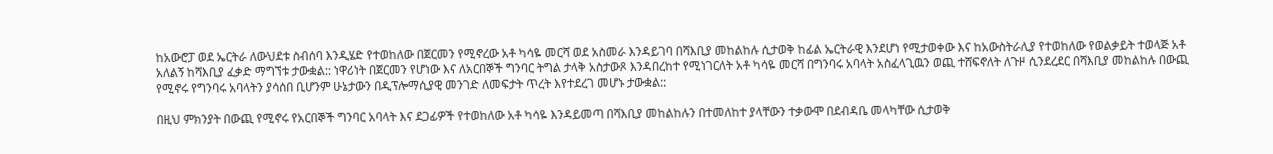ከአውሮፓ ወደ ኤርትራ ለውህደቱ ስብሰባ እንዲሄድ የተወከለው በጀርመን የሚኖረው አቶ ካሳዬ መርሻ ወደ አስመራ እንዳይገባ በሻእቢያ መከልከሉ ሲታወቅ ከፊል ኤርትራዊ እንደሆነ የሚታወቀው እና ከአውስትራሊያ የተወከለው የወልቃይት ተወላጅ አቶ አለልኝ ከሻእቢያ ፈቃድ ማግኘቱ ታውቋል:: ነዋሪነት በጀርመን የሆነው እና ለአርበኞች ግንባር ትግል ታላቅ አስታውጾ እንዳበረከተ የሚነገርለት አቶ ካሳዬ መርሻ በግንባሩ አባላት አስፈላጊዉን ወጪ ተሸፍኖለት ለጉዞ ሲንደረደር በሻእቢያ መከልከሉ በውጪ የሚኖሩ የግንባሩ አባላትን ያሳሰበ ቢሆንም ሁኔታውን በዲፕሎማሲያዊ መንገድ ለመፍታት ጥረት እየተደረገ መሆኑ ታውቋል::

በዚህ ምክንያት በውጪ የሚኖሩ የአርበኞች ግንባር አባላት እና ደጋፊዎች የተወከለው አቶ ካሳዬ እንዳይመጣ በሻእቢያ መከልከሉን በተመለከተ ያላቸውን ተቃውሞ በደብዳቤ መላካቸው ሲታወቅ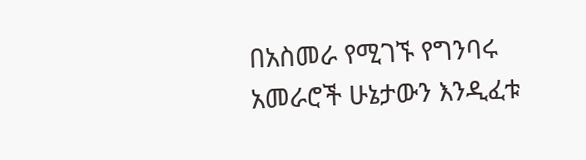በአስመራ የሚገኙ የግንባሩ አመራሮች ሁኔታውን እንዲፈቱ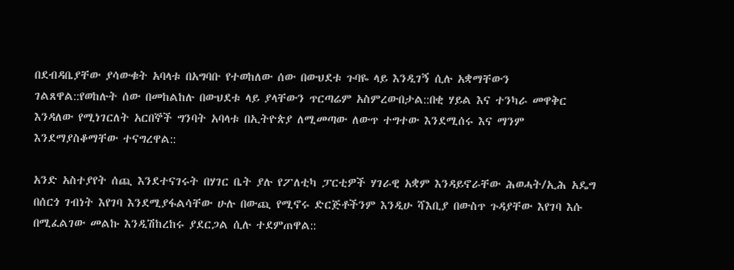በደብዳቤያቸው ያሳውቁት አባላቱ በአግባቡ የተወከለው ሰው በውህደቱ ጉባዬ ላይ እንዲገኝ ሲሉ አቋማቸውን ገልጸዋል::የወከሉት ሰው በመከልከሉ በውህደቱ ላይ ያላቸውን ጥርጣሬም አስምረውበታል::በቂ ሃይል እና ተንካራ መዋቅር እንዳለው የሚነገርለት አርበኞች ግንባት አባላቱ በኢትዮጵያ ለሚመጣው ለውጥ ተግተው እንደሚሰሩ እና ማንም እንደማያስቆማቸው ተናግረዋል::

አንድ አስተያየት ሰጪ እንደተናገሩት በሃገር ቤት ያሉ የፖለቲካ ፓርቲዎች ሃገራዊ አቋም እንዳይኖራቸው ሕወሓት/ኢሕ አዴግ በሰርጎ ገብነት እየገባ እንደሚያፋልሳቸው ሁሉ በውጪ የሚኖሩ ድርጅቶችንም እንዲሁ ሻእቢያ በውስጥ ጉዳያቸው እየገባ እሱ በሚፈልገው መልኩ እንዲሽከረከሩ ያደርጋል ሲሉ ተደምጠዋል::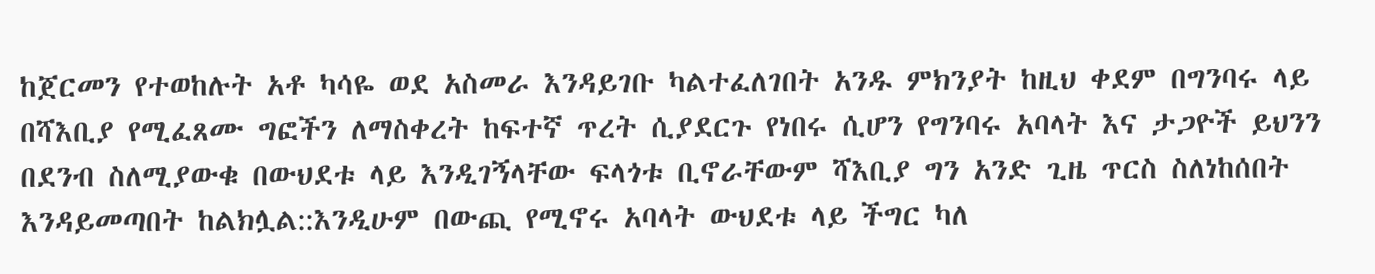ከጀርመን የተወከሉት አቶ ካሳዬ ወደ አስመራ እንዳይገቡ ካልተፈለገበት አንዱ ምክንያት ከዚህ ቀደም በግንባሩ ላይ በሻእቢያ የሚፈጸሙ ግፎችን ለማስቀረት ከፍተኛ ጥረት ሲያደርጉ የነበሩ ሲሆን የግንባሩ አባላት እና ታጋዮች ይህንን በደንብ ስለሚያውቁ በውህደቱ ላይ እንዲገኝላቸው ፍላጎቱ ቢኖራቸውም ሻእቢያ ግን አንድ ጊዜ ጥርስ ስለነከሰበት እንዳይመጣበት ከልክሏል::እንዲሁም በውጪ የሚኖሩ አባላት ውህደቱ ላይ ችግር ካለ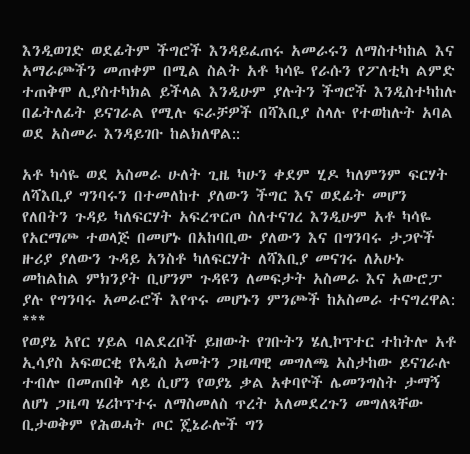እንዲወገድ ወደፊትም ችግሮች እንዳይፈጠሩ አመራሩን ለማስተካከል እና አማራጮችን መጠቀም በሚል ስልት አቶ ካሳዬ የራሱን የፖለቲካ ልምድ ተጠቅሞ ሊያስተካክል ይችላል እንዲሁም ያሉትን ችግሮች እንዲስተካከሉ በፊትለፊት ይናገራል የሚሉ ፍራቻዎች በሻእቢያ ስላሉ የተወከሉት አባል ወደ አስመራ እንዳይገቡ ከልክለዋል::

አቶ ካሳዬ ወደ አስመራ ሁለት ጊዜ ካሁን ቀደም ሂዶ ካለምንም ፍርሃት ለሻእቢያ ግንባሩን በተመለከተ ያለውን ችግር እና ወደፊት መሆን የለበትን ጉዳይ ካለፍርሃት አፍረጥርጦ ስለተናገረ እንዲሁም አቶ ካሳዬ የአርማጮ ተወላጅ በመሆኑ በአከባቢው ያለውን እና በግንባሩ ታጋዮች ዙሪያ ያለውን ጉዳይ አንስቶ ካለፍርሃት ለሻእቢያ መናገሩ ለአሁኑ መከልከል ምክንያት ቢሆንም ጉዳዩን ለመፍታት አስመራ እና አውሮፓ ያሉ የግንባሩ አመራሮች እየጥሩ መሆኑን ምንጮች ከአስመራ ተናግረዋል:
***
የወያኔ አየር ሃይል ባልደረቦች ይዘውት የገቡትን ሄሊኮፕተር ተከትሎ አቶ ኢሳያስ አፍወርቂ የአዲስ አመትን ጋዜጣዊ መግለጫ አስታከው ይናገራሉ ተብሎ በመጠበቅ ላይ ሲሆን የወያኔ ቃል አቀባዮች ሌመንግስት ታማኝ ለሆነ ጋዜጣ ሄሪኮፕተሩ ለማስመለስ ጥረት አለመደረጉን መግለጻቸው ቢታወቅም የሕወሓት ጦር ጄኔራሎች ግን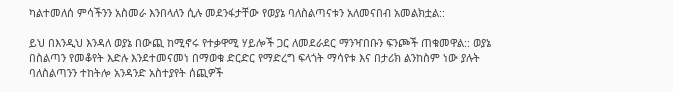ካልተመለሰ ምሳችንን አስመራ እንበላለን ሲሉ መደንፋታቸው የወያኔ ባለስልጣናቱን አለመናበብ አመልክቷል::

ይህ በእንዲህ እንዳለ ወያኔ በውጪ ከሚኖሩ የተቃዋሚ ሃይሎች ጋር ለመደራደር ማንዣበቡን ፍንጮች ጠቁመዋል:: ወያኔ በስልጣን የመቆየት እድሉ እንደተመናመነ በማወቁ ድርድር የማድረግ ፍላጎት ማሳየቱ እና በታሪክ ልንከስም ነው ያሉት ባለስልጣንን ተከትሎ አንዳንድ አስተያየት ሰጪዎች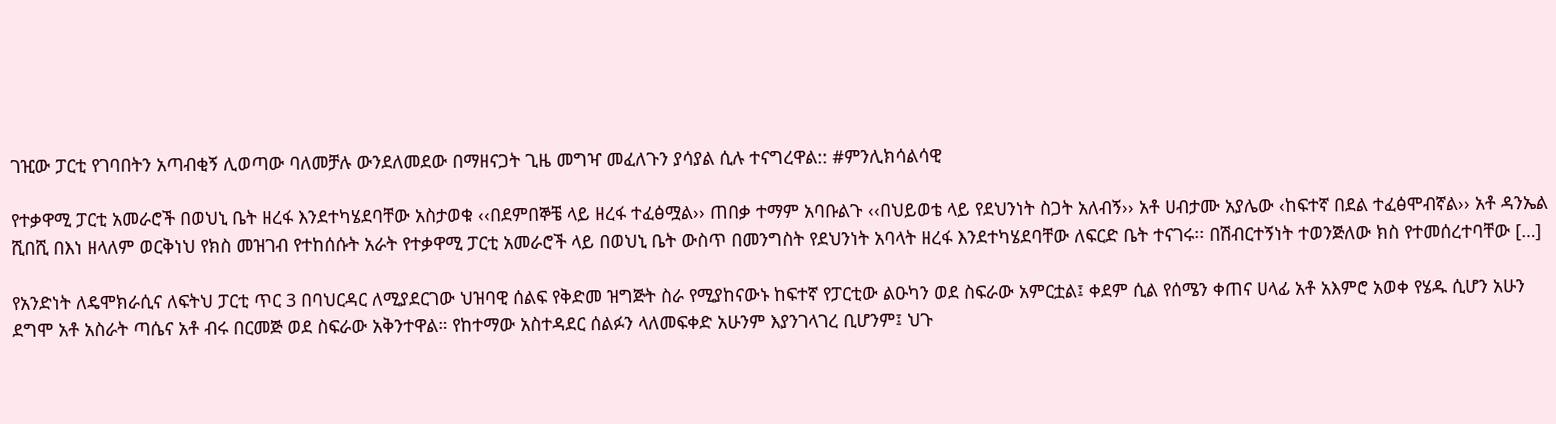ገዢው ፓርቲ የገባበትን አጣብቂኝ ሊወጣው ባለመቻሉ ውንደለመደው በማዘናጋት ጊዜ መግዣ መፈለጉን ያሳያል ሲሉ ተናግረዋል:: #ምንሊክሳልሳዊ

የተቃዋሚ ፓርቲ አመራሮች በወህኒ ቤት ዘረፋ እንደተካሄደባቸው አስታወቁ ‹‹በደምበኞቼ ላይ ዘረፋ ተፈፅሟል›› ጠበቃ ተማም አባቡልጉ ‹‹በህይወቴ ላይ የደህንነት ስጋት አለብኝ›› አቶ ሀብታሙ አያሌው ‹ከፍተኛ በደል ተፈፅሞብኛል›› አቶ ዳንኤል ሺበሺ በእነ ዘላለም ወርቅነህ የክስ መዝገብ የተከሰሱት አራት የተቃዋሚ ፓርቲ አመራሮች ላይ በወህኒ ቤት ውስጥ በመንግስት የደህንነት አባላት ዘረፋ እንደተካሄደባቸው ለፍርድ ቤት ተናገሩ፡፡ በሽብርተኝነት ተወንጅለው ክስ የተመሰረተባቸው […]

የአንድነት ለዴሞክራሲና ለፍትህ ፓርቲ ጥር 3 በባህርዳር ለሚያደርገው ህዝባዊ ሰልፍ የቅድመ ዝግጅት ስራ የሚያከናውኑ ከፍተኛ የፓርቲው ልዑካን ወደ ስፍራው አምርቷል፤ ቀደም ሲል የሰሜን ቀጠና ሀላፊ አቶ አእምሮ አወቀ የሄዱ ሲሆን አሁን ደግሞ አቶ አስራት ጣሴና አቶ ብሩ በርመጅ ወደ ስፍራው አቅንተዋል። የከተማው አስተዳደር ሰልፉን ላለመፍቀድ አሁንም እያንገላገረ ቢሆንም፤ ህጉ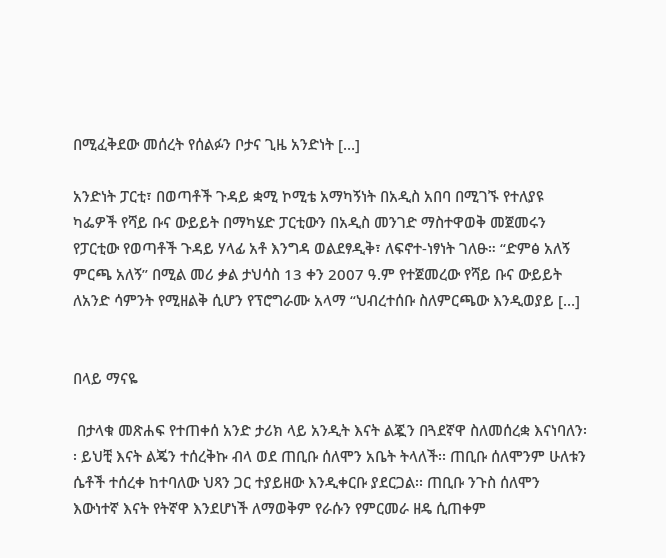በሚፈቅደው መሰረት የሰልፉን ቦታና ጊዜ አንድነት […]

አንድነት ፓርቲ፣ በወጣቶች ጉዳይ ቋሚ ኮሚቴ አማካኝነት በአዲስ አበባ በሚገኙ የተለያዩ ካፌዎች የሻይ ቡና ውይይት በማካሄድ ፓርቲውን በአዲስ መንገድ ማስተዋወቅ መጀመሩን የፓርቲው የወጣቶች ጉዳይ ሃላፊ አቶ እንግዳ ወልደፃዲቅ፣ ለፍኖተ-ነፃነት ገለፁ። “ድምፅ አለኝ ምርጫ አለኝ” በሚል መሪ ቃል ታህሳስ 13 ቀን 2007 ዓ.ም የተጀመረው የሻይ ቡና ውይይት ለአንድ ሳምንት የሚዘልቅ ሲሆን የፕሮግራሙ አላማ “ህብረተሰቡ ስለምርጫው እንዲወያይ […]


በላይ ማናዬ

 በታላቁ መጽሐፍ የተጠቀሰ አንድ ታሪክ ላይ አንዲት እናት ልጇን በጓደኛዋ ስለመሰረቋ እናነባለን፡፡ ይህቺ እናት ልጄን ተሰረቅኩ ብላ ወደ ጠቢቡ ሰለሞን አቤት ትላለች፡፡ ጠቢቡ ሰለሞንም ሁለቱን ሴቶች ተሰረቀ ከተባለው ህጻን ጋር ተያይዘው እንዲቀርቡ ያደርጋል፡፡ ጠቢቡ ንጉስ ሰለሞን እውነተኛ እናት የትኛዋ እንደሆነች ለማወቅም የራሱን የምርመራ ዘዴ ሲጠቀም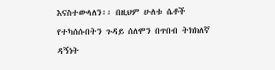እናስተውላለን፡፡ በዚህም ሁለቱ ሴቶች የተካሰሱበትን ጉዳይ ሰለሞን በጥበብ ትክክለኛ ዳኝነት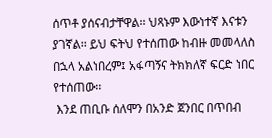ሰጥቶ ያሰናብታቸዋል፡፡ ህጻኑም እውነተኛ እናቱን ያገኛል፡፡ ይህ ፍትህ የተሰጠው ከብዙ መመላለስ በኋላ አልነበረም፤ አፋጣኝና ትክክለኛ ፍርድ ነበር የተሰጠው፡፡
 እንደ ጠቢቡ ሰለሞን በአንድ ጀንበር በጥበብ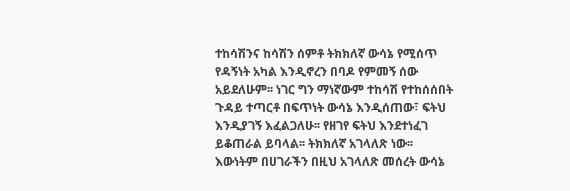ተከሳሽንና ከሳሽን ሰምቶ ትክክለኛ ውሳኔ የሚሰጥ የዳኝነት አካል እንዲኖረን በባዶ የምመኝ ሰው አይደለሁም፡፡ ነገር ግን ማነኛውም ተከሳሽ የተከሰሰበት ጉዳይ ተጣርቶ በፍጥነት ውሳኔ እንዲሰጠው፣ ፍትህ እንዲያገኝ እፈልጋለሁ፡፡ የዘገየ ፍትህ እንደተነፈገ ይቆጠራል ይባላል፡፡ ትክክለኛ አገላለጽ ነው፡፡ እውነትም በሀገራችን በዚህ አገላለጽ መሰረት ውሳኔ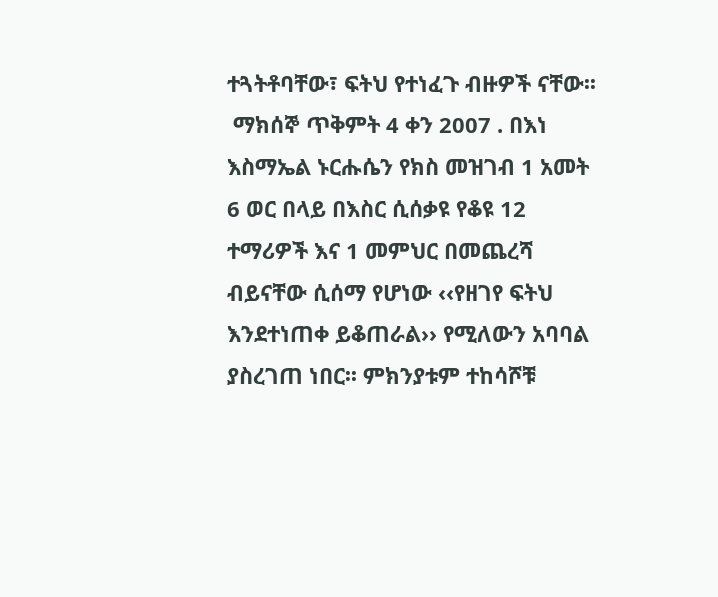ተጓትቶባቸው፣ ፍትህ የተነፈጉ ብዙዎች ናቸው፡፡
 ማክሰኞ ጥቅምት 4 ቀን 2007 . በእነ እስማኤል ኑርሑሴን የክስ መዝገብ 1 አመት 6 ወር በላይ በእስር ሲሰቃዩ የቆዩ 12 ተማሪዎች እና 1 መምህር በመጨረሻ ብይናቸው ሲሰማ የሆነው ‹‹የዘገየ ፍትህ እንደተነጠቀ ይቆጠራል›› የሚለውን አባባል ያስረገጠ ነበር፡፡ ምክንያቱም ተከሳሾቹ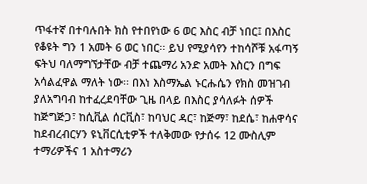ጥፋተኛ በተባሉበት ክስ የተበየነው 6 ወር እስር ብቻ ነበር፤ በእስር የቆዩት ግን 1 አመት 6 ወር ነበር፡፡ ይህ የሚያሳየን ተከሳሾቹ አፋጣኝ ፍትህ ባለማግኘታቸው ብቻ ተጨማሪ አንድ አመት እስርን በግፍ አሳልፈዋል ማለት ነው፡፡ በእነ እስማኤል ኑርሑሴን የክስ መዝገብ ያለአግባብ ከተፈረደባቸው ጊዜ በላይ በእስር ያሳለፉት ሰዎች ከጅግጅጋ፣ ከሲቪል ሰርቪስ፣ ከባህር ዳር፣ ከጅማ፣ ከደሴ፣ ከሐዋሳና ከደብረብርሃን ዩኒቨርሲቲዎች ተለቅመው የታሰሩ 12 ሙስሊም ተማሪዎችና 1 አስተማሪን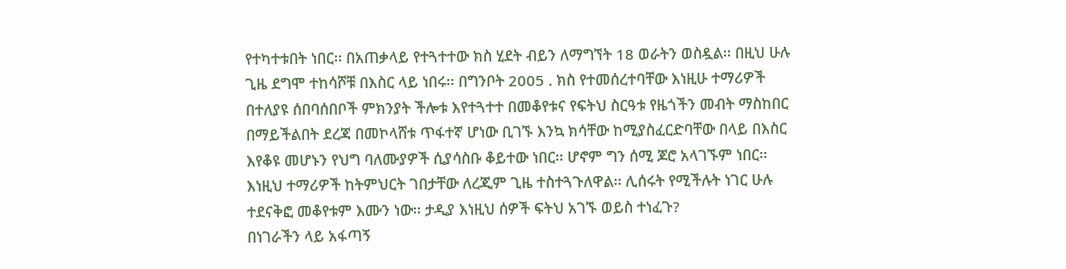የተካተቱበት ነበር፡፡ በአጠቃላይ የተጓተተው ክስ ሂደት ብይን ለማግኘት 18 ወራትን ወስዷል፡፡ በዚህ ሁሉ ጊዜ ደግሞ ተከሳሾቹ በእስር ላይ ነበሩ፡፡ በግንቦት 2005 . ክስ የተመሰረተባቸው እነዚሁ ተማሪዎች በተለያዩ ሰበባሰበቦች ምክንያት ችሎቱ እየተጓተተ በመቆየቱና የፍትህ ስርዓቱ የዜጎችን መብት ማስከበር በማይችልበት ደረጃ በመኮላሸቱ ጥፋተኛ ሆነው ቢገኙ እንኳ ክሳቸው ከሚያስፈርድባቸው በላይ በእስር እየቆዩ መሆኑን የህግ ባለሙያዎች ሲያሳስቡ ቆይተው ነበር፡፡ ሆኖም ግን ሰሚ ጆሮ አላገኙም ነበር፡፡ እነዚህ ተማሪዎች ከትምህርት ገበታቸው ለረጂም ጊዜ ተስተጓጉለዋል፡፡ ሊሰሩት የሚችሉት ነገር ሁሉ ተደናቅፎ መቆየቱም እሙን ነው፡፡ ታዲያ እነዚህ ሰዎች ፍትህ አገኙ ወይስ ተነፈጉ?
በነገራችን ላይ አፋጣኝ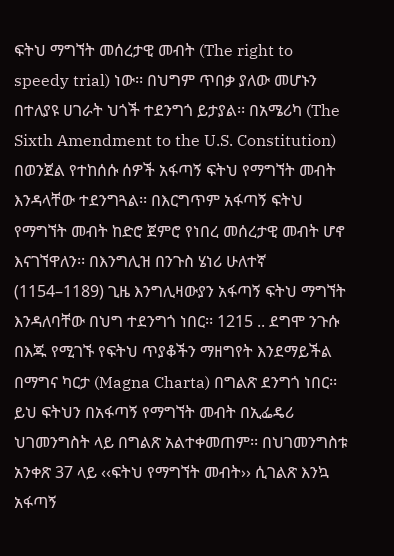ፍትህ ማግኘት መሰረታዊ መብት (The right to speedy trial) ነው፡፡ በህግም ጥበቃ ያለው መሆኑን በተለያዩ ሀገራት ህጎች ተደንግጎ ይታያል፡፡ በአሜሪካ (The Sixth Amendment to the U.S. Constitution) በወንጀል የተከሰሱ ሰዎች አፋጣኝ ፍትህ የማግኘት መብት እንዳላቸው ተደንግጓል፡፡ በእርግጥም አፋጣኝ ፍትህ የማግኘት መብት ከድሮ ጀምሮ የነበረ መሰረታዊ መብት ሆኖ እናገኘዋለን፡፡ በእንግሊዝ በንጉስ ሄነሪ ሁለተኛ (1154–1189) ጊዜ እንግሊዛውያን አፋጣኝ ፍትህ ማግኘት እንዳለባቸው በህግ ተደንግጎ ነበር፡፡ 1215 .. ደግሞ ንጉሱ በእጁ የሚገኙ የፍትህ ጥያቆችን ማዘግየት እንደማይችል በማግና ካርታ (Magna Charta) በግልጽ ደንግጎ ነበር፡፡ ይህ ፍትህን በአፋጣኝ የማግኘት መብት በኢፌዴሪ ህገመንግስት ላይ በግልጽ አልተቀመጠም፡፡ በህገመንግስቱ አንቀጽ 37 ላይ ‹‹ፍትህ የማግኘት መብት›› ሲገልጽ እንኳ አፋጣኝ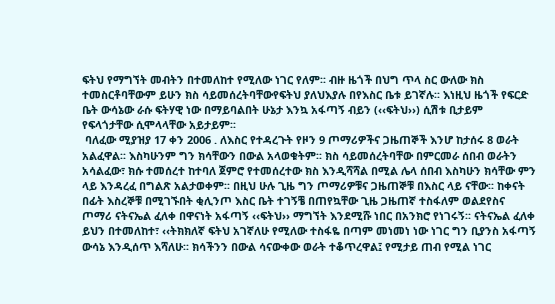ፍትህ የማግኘት መብትን በተመለከተ የሚለው ነገር የለም፡፡ ብዙ ዜጎች በህግ ጥላ ስር ውለው ክስ ተመስርቶባቸውም ይሁን ክስ ሳይመሰረትባቸውየፍትህ ያለህእያሉ በየእስር ቤቱ ይገኛሉ፡፡ እነዚህ ዜጎች የፍርድ ቤት ውሳኔው ራሱ ፍትሃዊ ነው በማይባልበት ሁኔታ እንኳ አፋጣኝ ብይን (‹‹ፍትህ››) ሲሽቱ ቢታይም የፍላጎታቸው ሲሞላላቸው አይታይም፡፡
 ባለፈው ሚያዝያ 17 ቀን 2006 . ለእስር የተዳረጉት የዞን 9 ጦማሪዎችና ጋዜጠኞች እንሆ ከታሰሩ 8 ወራት አልፈዋል፡፡ እስካሁንም ግን ክሳቸውን በውል አላወቁትም፡፡ ክስ ሳይመሰረትባቸው በምርመራ ሰበብ ወራትን አሳልፈው፣ ክሱ ተመሰረተ ከተባለ ጀምሮ የተመሰረተው ክስ እንዲሻሻል በሚል ሌላ ሰበብ እስካሁን ክሳቸው ምን ላይ እንዳረፈ በግልጽ አልታወቀም፡፡ በዚህ ሁሉ ጊዜ ግን ጦማሪዎቹና ጋዜጠኞቹ በእስር ላይ ናቸው፡፡ ከቀናት በፊት እስረኞቹ በሚገኙበት ቂሊንጦ እስር ቤት ተገኝቼ በጠየኳቸው ጊዜ ጋዜጠኛ ተስፋለም ወልደየስና ጦማሪ ናትናኤል ፈለቀ በዋናነት አፋጣኝ ‹‹ፍትህ›› ማግኘት እንደሚሹ ነበር በአንክሮ የነገሩኝ፡፡ ናትናኤል ፈለቀ ይህን በተመለከተ፣ ‹‹ትክክለኛ ፍትህ አገኛለሁ የሚለው ተስፋዬ በጣም መነመነ ነው ነገር ግን ቢያንስ አፋጣኝ ውሳኔ እንዲሰጥ እሻለሁ፡፡ ክሳችንን በውል ሳናውቀው ወራት ተቆጥረዋል፤ የሚታይ ጠብ የሚል ነገር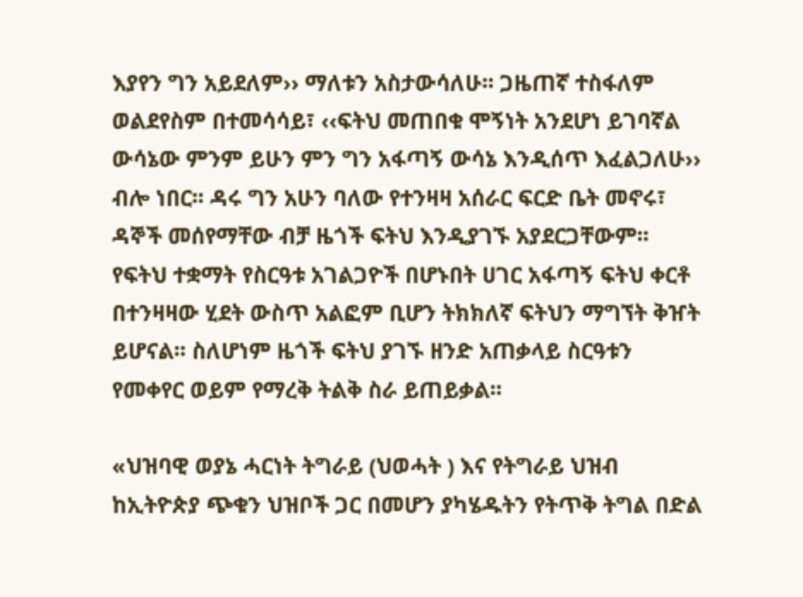እያየን ግን አይደለም›› ማለቱን አስታውሳለሁ፡፡ ጋዜጠኛ ተስፋለም ወልደየስም በተመሳሳይ፣ ‹‹ፍትህ መጠበቁ ሞኝነት አንደሆነ ይገባኛል ውሳኔው ምንም ይሁን ምን ግን አፋጣኝ ውሳኔ እንዲሰጥ እፈልጋለሁ›› ብሎ ነበር፡፡ ዳሩ ግን አሁን ባለው የተንዛዛ አሰራር ፍርድ ቤት መኖሩ፣ ዳኞች መሰየማቸው ብቻ ዜጎች ፍትህ እንዲያገኙ አያደርጋቸውም፡፡ የፍትህ ተቋማት የስርዓቱ አገልጋዮች በሆኑበት ሀገር አፋጣኝ ፍትህ ቀርቶ በተንዛዛው ሂደት ውስጥ አልፎም ቢሆን ትክክለኛ ፍትህን ማግኘት ቅዠት ይሆናል፡፡ ስለሆነም ዜጎች ፍትህ ያገኙ ዘንድ አጠቃላይ ስርዓቱን የመቀየር ወይም የማረቅ ትልቅ ስራ ይጠይቃል፡፡

«ህዝባዊ ወያኔ ሓርነት ትግራይ (ህወሓት ) እና የትግራይ ህዝብ ከኢትዮጵያ ጭቁን ህዝቦች ጋር በመሆን ያካሄዱትን የትጥቅ ትግል በድል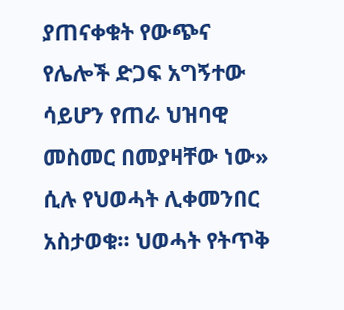ያጠናቀቁት የውጭና የሌሎች ድጋፍ አግኝተው ሳይሆን የጠራ ህዝባዊ መስመር በመያዛቸው ነው» ሲሉ የህወሓት ሊቀመንበር አስታወቁ። ህወሓት የትጥቅ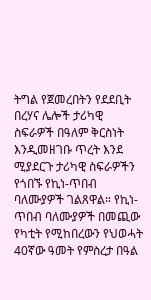ትግል የጀመረበትን የደደቢት በረሃና ሌሎች ታሪካዊ ስፍራዎች በዓለም ቅርስነት እንዲመዘገቡ ጥረት እንደ ሚያደርጉ ታሪካዊ ስፍራዎችን የጎበኙ የኪነ-ጥበብ ባለሙያዎች ገልጸዋል። የኪነ-ጥበብ ባለሙያዎች በመጪው የካቲት የሚከበረውን የህወሓት 40ኛው ዓመት የምስረታ በዓል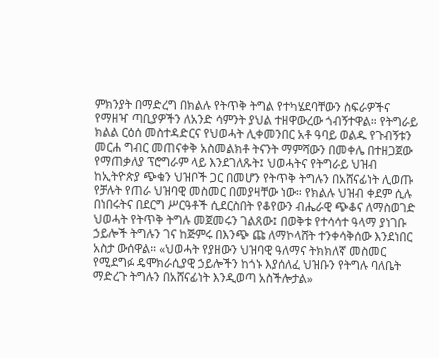ምክንያት በማድረግ በክልሉ የትጥቅ ትግል የተካሄደባቸውን ስፍራዎችና የማዘዣ ጣቢያዎችን ለአንድ ሳምንት ያህል ተዘዋውረው ጎብኝተዋል። የትግራይ ክልል ርዕሰ መስተዳድርና የህወሓት ሊቀመንበር አቶ ዓባይ ወልዱ የጉብኝቱን መርሐ ግብር መጠናቀቅ አስመልክቶ ትናንት ማምሻውን በመቀሌ በተዘጋጀው የማጠቃለያ ፕሮግራም ላይ እንደገለጹት፤ ህወሓትና የትግራይ ህዝብ ከኢትዮጵያ ጭቁን ህዝቦች ጋር በመሆን የትጥቅ ትግሉን በአሸናፊነት ሊወጡ የቻሉት የጠራ ህዝባዊ መስመር በመያዛቸው ነው። የክልሉ ህዝብ ቀደም ሲሉ በነበሩትና በደርግ ሥርዓቶች ሲደርስበት የቆየውን ብሔራዊ ጭቆና ለማስወገድ ህወሓት የትጥቅ ትግሉ መጀመሩን ገልጸው፤ በወቅቱ የተሳሳተ ዓላማ ያነገቡ ኃይሎች ትግሉን ገና ከጅምሩ በእንጭ ጩ ለማኮላሸት ተንቀሳቅሰው እንደነበር አስታ ውሰዋል። «ህወሓት የያዘውን ህዝባዊ ዓለማና ትክክለኛ መስመር የሚደግፉ ዴሞክራሲያዊ ኃይሎችን ከጎኑ እያሰለፈ ህዝቡን የትግሉ ባለቤት ማድረጉ ትግሉን በአሸናፊነት እንዲወጣ አስችሎታል»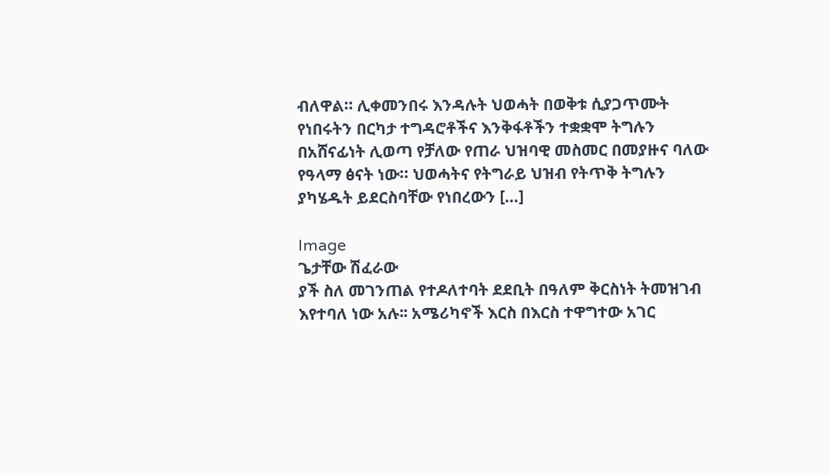ብለዋል። ሊቀመንበሩ እንዳሉት ህወሓት በወቅቱ ሲያጋጥሙት የነበሩትን በርካታ ተግዳሮቶችና እንቅፋቶችን ተቋቋሞ ትግሉን በአሸናፊነት ሊወጣ የቻለው የጠራ ህዝባዊ መስመር በመያዙና ባለው የዓላማ ፅናት ነው። ህወሓትና የትግራይ ህዝብ የትጥቅ ትግሉን ያካሄዱት ይደርስባቸው የነበረውን […]

Image
ጌታቸው ሽፈራው
ያች ስለ መገንጠል የተዶለተባት ደደቢት በዓለም ቅርስነት ትመዝገብ እየተባለ ነው አሉ፡፡ አሜሪካኖች እርስ በእርስ ተዋግተው አገር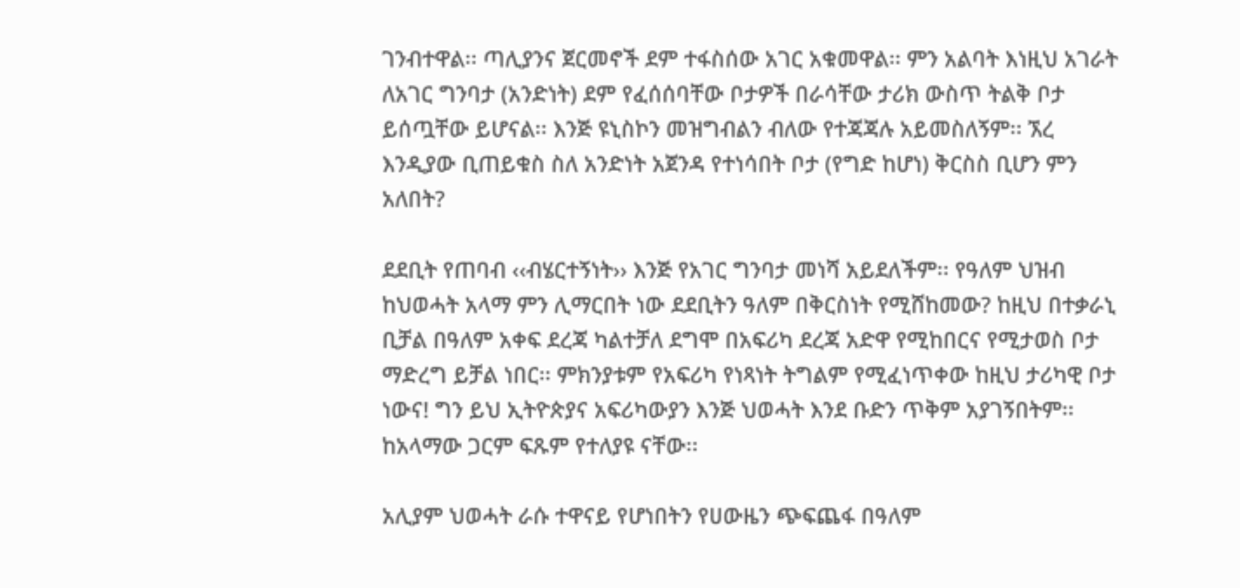ገንብተዋል፡፡ ጣሊያንና ጀርመኖች ደም ተፋስሰው አገር አቁመዋል፡፡ ምን አልባት እነዚህ አገራት ለአገር ግንባታ (አንድነት) ደም የፈሰሰባቸው ቦታዎች በራሳቸው ታሪክ ውስጥ ትልቅ ቦታ ይሰጧቸው ይሆናል፡፡ እንጅ ዩኒስኮን መዝግብልን ብለው የተጃጃሉ አይመስለኝም፡፡ ኧረ እንዲያው ቢጠይቁስ ስለ አንድነት አጀንዳ የተነሳበት ቦታ (የግድ ከሆነ) ቅርስስ ቢሆን ምን አለበት?

ደደቢት የጠባብ ‹‹ብሄርተኝነት›› እንጅ የአገር ግንባታ መነሻ አይደለችም፡፡ የዓለም ህዝብ ከህወሓት አላማ ምን ሊማርበት ነው ደደቢትን ዓለም በቅርስነት የሚሸከመው? ከዚህ በተቃራኒ ቢቻል በዓለም አቀፍ ደረጃ ካልተቻለ ደግሞ በአፍሪካ ደረጃ አድዋ የሚከበርና የሚታወስ ቦታ ማድረግ ይቻል ነበር፡፡ ምክንያቱም የአፍሪካ የነጻነት ትግልም የሚፈነጥቀው ከዚህ ታሪካዊ ቦታ ነውና! ግን ይህ ኢትዮጵያና አፍሪካውያን እንጅ ህወሓት እንደ ቡድን ጥቅም አያገኝበትም፡፡ ከአላማው ጋርም ፍጹም የተለያዩ ናቸው፡፡

አሊያም ህወሓት ራሱ ተዋናይ የሆነበትን የሀውዜን ጭፍጨፋ በዓለም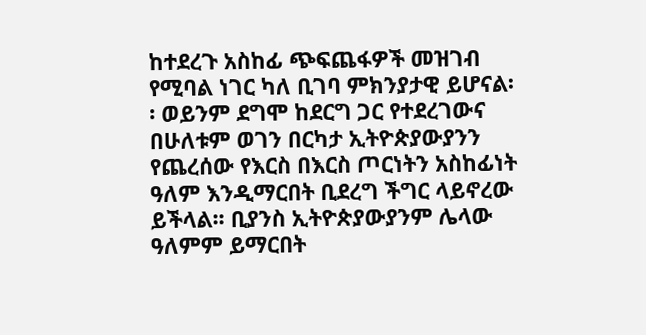ከተደረጉ አስከፊ ጭፍጨፋዎች መዝገብ የሚባል ነገር ካለ ቢገባ ምክንያታዊ ይሆናል፡፡ ወይንም ደግሞ ከደርግ ጋር የተደረገውና በሁለቱም ወገን በርካታ ኢትዮጵያውያንን የጨረሰው የእርስ በእርስ ጦርነትን አስከፊነት ዓለም እንዲማርበት ቢደረግ ችግር ላይኖረው ይችላል፡፡ ቢያንስ ኢትዮጵያውያንም ሌላው ዓለምም ይማርበት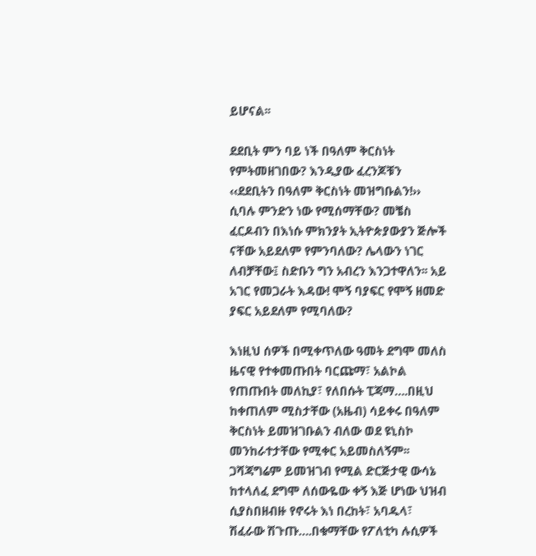ይሆናል፡፡

ደደቢት ምን ባይ ነች በዓለም ቅርስነት የምትመዘገበው? እንዲያው ፈረንጆቹን ‹‹ደደቢትን በዓለም ቅርስነት መዝግቡልን!›› ሲባሉ ምንድን ነው የሚሰማቸው? መቼስ ፈርዶብን በእነሱ ምክንያት ኢትዮጵያውያን ጅሎች ናቸው አይደለም የምንባለው? ሌላውን ነገር ለብቻቸው፤ ስድቡን ግን አብረን እንጋተዋለን፡፡ አይ አገር የመጋራት እዳው! ሞኝ ባያፍር የሞኝ ዘመድ ያፍር አይደለም የሚባለው?

እነዚህ ሰዎች በሚቀጥለው ዓመት ደግሞ መለስ ዜናዊ የተቀመጡበት ባርጩማ፣ አልኮል የጠጡበት መለኪያ፣ የለበሱት ፒጃማ….በዚህ ከቀጠለም ሚስታቸው (አዜብ) ሳይቀሩ በዓለም ቅርስነት ይመዝገቡልን ብለው ወደ ዩኒስኮ መንከራተታቸው የሚቀር አይመስለኝም፡፡ ጋሻጃግሬም ይመዝገብ የሚል ድርጅታዊ ውሳኔ ከተላለፈ ደግሞ ለሰውዬው ቀኝ እጅ ሆነው ህዝብ ሲያስበዘብዙ የኖሩት እነ በረከት፣ አባዱላ፣ ሽፈራው ሽጉጡ….በቁማቸው የፖለቲካ ሉሲዎች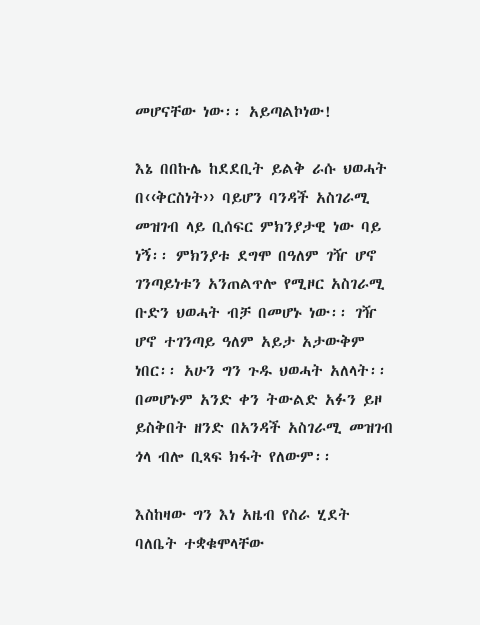መሆናቸው ነው፡፡ አይጣልኮነው!

እኔ በበኩሌ ከደደቢት ይልቅ ራሱ ህወሓት በ‹‹ቅርስነት›› ባይሆን ባንዳች አስገራሚ መዝገብ ላይ ቢሰፍር ምክንያታዊ ነው ባይ ነኝ፡፡ ምክንያቱ ደግሞ በዓለም ገዥ ሆኖ ገንጣይነቱን አንጠልጥሎ የሚዞር አስገራሚ ቡድን ህወሓት ብቻ በመሆኑ ነው፡፡ ገዥ ሆኖ ተገንጣይ ዓለም አይታ አታውቅም ነበር፡፡ አሁን ግን ጉዱ ህወሓት አለላት፡፡ በመሆኑም አንድ ቀን ትውልድ አፉን ይዞ ይስቅበት ዘንድ በአንዳች አስገራሚ መዝገብ ጎላ ብሎ ቢጻፍ ክፋት የለውም፡፡

እስከዛው ግን እነ አዜብ የስራ ሂደት ባለቤት ተቋቁሞላቸው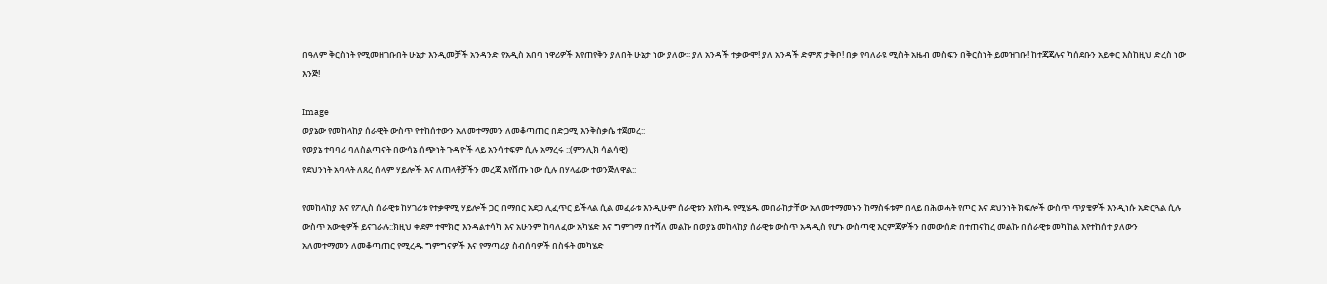በዓለም ቅርስነት የሚመዘገቡበት ሁኔታ እንዲመቻች አንዳንድ የአዲስ አበባ ነዋሪዎች እየጠየቅን ያለበት ሁኔታ ነው ያለው፡፡ ያለ አንዳች ተቃውሞ! ያለ አንዳች ድምጽ ታቅቦ! በቃ የባለራዩ ሚስት አዜብ መስፍን በቅርስነት ይመዝገቡ! ከተጃጃሉና ካሰደቡን አይቀር እስከዚህ ድረስ ነው እንጅ!

Image
ወያኔው የመከላከያ ሰራዊት ውስጥ የተከሰተውን አለመተማመን ለመቆጣጠር በድጋሚ እንቅስቃሴ ተጀመረ::
የወያኔ ተባባሪ ባለስልጣናት በውሳኔ ሰጭነት ጉዳዮች ላይ አንሳተፍም ሲሉ አማረሩ ::(ምንሊክ ሳልሳዊ)
የደህንነት አባላት ለጸረ ሰላም ሃይሎች እና ለጠላቶቻችን መረጃ እየሸጡ ነው ሲሉ በሃላፊው ተወንጅለዋል::

የመከላከያ እና የፖሊስ ሰራዊቱ ከሃገሪቱ የተቃዋሚ ሃይሎች ጋር በማበር አደጋ ሊፈጥር ይችላል ሲል መፈራቱ እንዲሁም ሰራዊቱን እየከዱ የሚሄዱ መበራከታቸው አለመተማመኑን ከማስፋቱም በላይ በሕወሓት የጦር እና ደህንነት ክፍሎች ውስጥ ጥያቄዎች እንዲነሱ አድርጓል ሲሉ ውስጥ አውቂዎች ይናገራሉ::ክዚህ ቀደም ተሞክሮ እንዳልተሳካ እና አሁንም ከባለፈው አካሄድ እና ግምገማ በተሻለ መልኩ በወያኔ መከላከያ ሰራዊቱ ውስጥ አዳዲስ የሆኑ ውስጣዊ እርምጃዎችን በመውሰድ በተጠናከረ መልኩ በሰራዊቱ መካከል እየተከሰተ ያለውን አለመተማመን ለመቆጣጠር የሚረዱ ግምግናዎች እና የማጣሪያ ስብሰባዎች በስፋት መካሄድ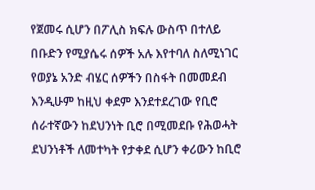የጀመሩ ሲሆን በፖሊስ ክፍሉ ውስጥ በተለይ በቡድን የሚያሴሩ ሰዎች አሉ እየተባለ ስለሚነገር የወያኔ አንድ ብሄር ሰዎችን በስፋት በመመደብ እንዲሁም ከዚህ ቀደም እንደተደረገው የቢሮ ሰራተኛውን ከደህንነት ቢሮ በሚመደቡ የሕወሓት ደህንነቶች ለመተካት የታቀደ ሲሆን ቀሪውን ከቢሮ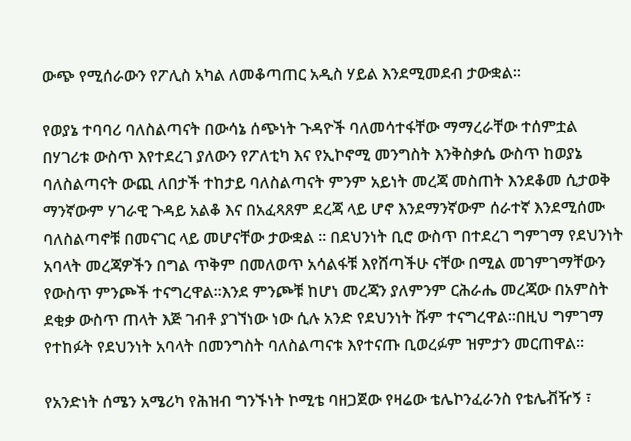ውጭ የሚሰራውን የፖሊስ አካል ለመቆጣጠር አዲስ ሃይል እንደሚመደብ ታውቋል።

የወያኔ ተባባሪ ባለስልጣናት በውሳኔ ሰጭነት ጉዳዮች ባለመሳተፋቸው ማማረራቸው ተሰምቷል በሃገሪቱ ውስጥ እየተደረገ ያለውን የፖለቲካ እና የኢኮኖሚ መንግስት እንቅስቃሴ ውስጥ ከወያኔ ባለስልጣናት ውጪ ለበታች ተከታይ ባለስልጣናት ምንም አይነት መረጃ መስጠት እንደቆመ ሲታወቅ ማንኛውም ሃገራዊ ጉዳይ አልቆ እና በአፈጻጸም ደረጃ ላይ ሆኖ እንደማንኛውም ሰራተኛ እንደሚሰሙ ባለስልጣኖቹ በመናገር ላይ መሆናቸው ታውቋል ። በደህንነት ቢሮ ውስጥ በተደረገ ግምገማ የደህንነት አባላት መረጃዎችን በግል ጥቅም በመለወጥ አሳልፋቹ እየሸጣችሁ ናቸው በሚል መገምገማቸውን የውስጥ ምንጮች ተናግረዋል።እንደ ምንጮቹ ከሆነ መረጃን ያለምንም ርሕራሔ መረጃው በአምስት ደቂቃ ውስጥ ጠላት እጅ ገብቶ ያገኘነው ነው ሲሉ አንድ የደህንነት ሹም ተናግረዋል።በዚህ ግምገማ የተከፉት የደህንነት አባላት በመንግስት ባለስልጣናቱ እየተናጡ ቢወረፉም ዝምታን መርጠዋል።

የአንድነት ሰሜን አሜሪካ የሕዝብ ግንኙነት ኮሚቴ ባዘጋጀው የዛሬው ቴሌኮንፈራንስ የቴሌቭዥኝ ፣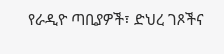የራዲዮ ጣቢያዎች፣ ድህረ ገጾችና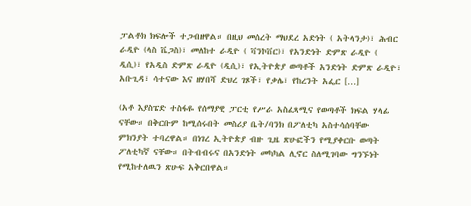ፓልቶክ ክፍሎች ተጋብዘዋል። በዚህ መሰረት ማህደረ አድነት ( አትላንታ)፣ ሕብር ራዲዮ (ላስ ቬጋስ)፣ መለከተ ራዲዮ ( ቫንኮቨር)፣ የአንድነት ድምጽ ራዲዮ ( ዲሲ)፣ የአዲስ ድምጽ ራዲዮ (ዲሲ)፣ የኢትዮጵያ ወጣቶች አንድነት ድምጽ ራዲዮ፣ አቡጊዳ፣ ሳተናው እና ዘሃበሻ ድህረ ገጾች፣ የቃሌ፣ የከረንት አፌር […]

(አቶ እያስፔድ ተስፋዬ የሰማያዊ ፓርቲ የሥራ አስፈጻሚና የወጣቶች ክፍል ሃላፊ ናቸው። በቅርቡም ከሚሰሩበት መስሪያ ቤት/ባንክ በፖለቲካ አስተሳሰባቸው ምክንያት ተባረዋል። በነገረ ኢትዮጵያ ብዙ ጊዜ ጽሁፎችን የሚያቀርቡ ወጣት ፖለቲካኛ ናቸው። በትብብሩና በአንድነት መካካል ሊኖር ስለሚገባው ግንኙነት የሚከተለዉን ጽሁፍ አቅርበዋል።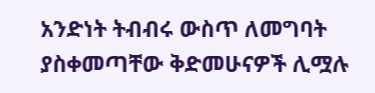አንድነት ትብብሩ ውስጥ ለመግባት ያስቀመጣቸው ቅድመሁናዎች ሊሟሉ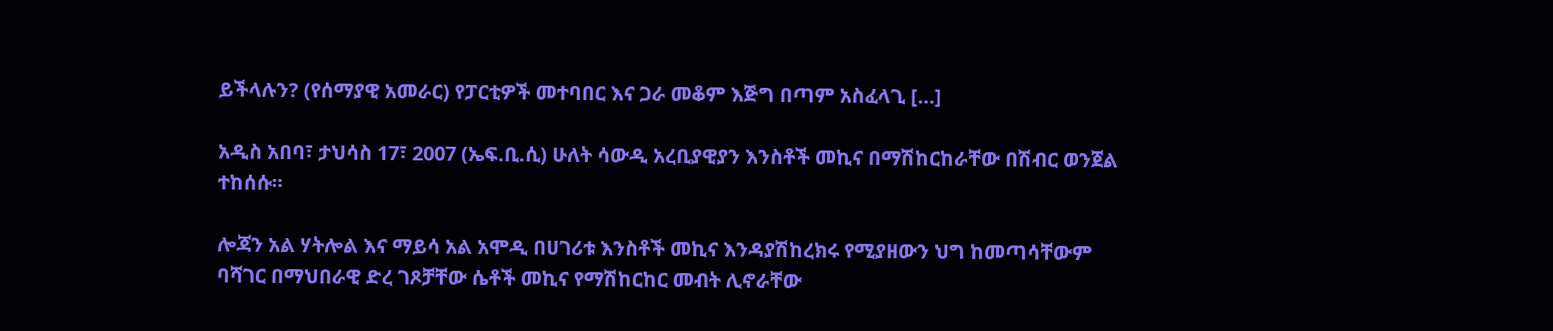ይችላሉን? (የሰማያዊ አመራር) የፓርቲዎች መተባበር እና ጋራ መቆም እጅግ በጣም አስፈላጊ […]

አዲስ አበባ፣ ታህሳስ 17፣ 2007 (ኤፍ.ቢ.ሲ) ሁለት ሳውዲ አረቢያዊያን እንስቶች መኪና በማሽከርከራቸው በሽብር ወንጀል ተከሰሱ።

ሎጃን አል ሃትሎል እና ማይሳ አል አሞዲ በሀገሪቱ እንስቶች መኪና እንዳያሽከረክሩ የሚያዘውን ህግ ከመጣሳቸውም ባሻገር በማህበራዊ ድረ ገጾቻቸው ሴቶች መኪና የማሽከርከር መብት ሊኖራቸው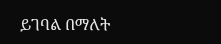ይገባል በማለት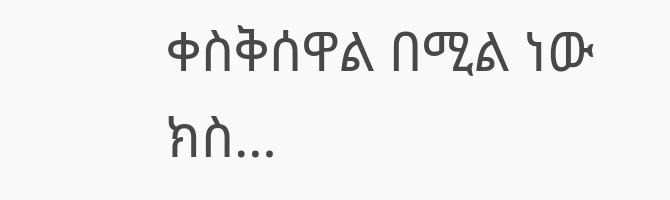ቀስቅሰዋል በሚል ነው ክስ…